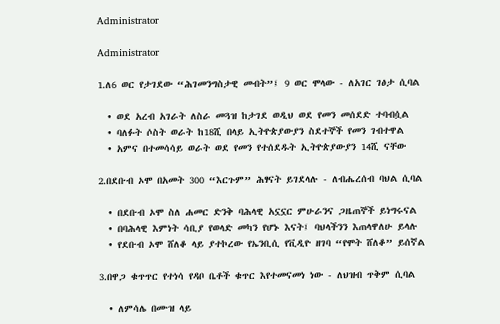Administrator

Administrator

1.ለ6 ወር የታገደው “ሕገመንግስታዊ መብት”፤ 9 ወር ሞላው - ለአገር ገፅታ ሲባል

  • ወደ አረብ አገራት ለስራ መጓዝ ከታገደ ወዲህ ወደ የመን መሰደድ ተባብሷል
  • ባለፉት ሶስት ወራት ከ18ሺ በላይ ኢትዮጵያውያን ስደተኞች የመን ገብተዋል
  • አምና በተመሳሳይ ወራት ወደ የመን የተሰደዱት ኢትዮጵያውያን 14ሺ ናቸው

2.በደቡብ ኦሞ በአመት 300 “እርጉም” ሕፃናት ይገደላሉ - ለብሔረሰብ ባህል ሲባል

  • በደቡብ ኦሞ ስለ ሐመር ድንቅ ባሕላዊ አኗኗር ምሁራንና ጋዜጠኞች ይነግሩናል
  • በባሕላዊ እምነት ሳቢያ የወላድ መካን የሆኑ እናት፤ ባህላችንን እጠላዋለሁ ይላሉ
  • የደቡብ ኦሞ ሸለቆ ላይ ያተኮረው የኤንቢሲ የቪዲዮ ዘገባ “የሞት ሸለቆ” ይሰኛል

3.በዋጋ ቁጥጥር የተነሳ የዳቦ ቤቶች ቁጥር እየተመናመነ ነው - ለህዝብ ጥቅም ሲባል

  • ለምሳሌ በሙዝ ላይ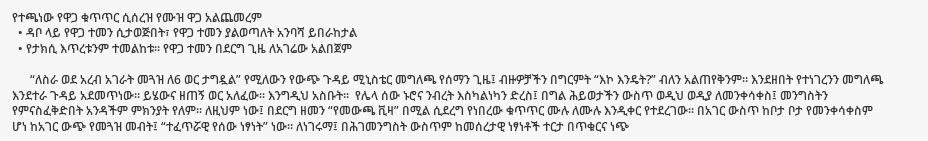የተጫነው የዋጋ ቁጥጥር ሲሰረዝ የሙዝ ዋጋ አልጨመረም
  • ዳቦ ላይ የዋጋ ተመን ሲታወጅበት፣ የዋጋ ተመን ያልወጣለት አንባሻ ይበራከታል
  • የታክሲ እጥረቱንም ተመልከቱ። የዋጋ ተመን በደርግ ጊዜ ለአገሬው አልበጀም

      “ለስራ ወደ አረብ አገራት መጓዝ ለ6 ወር ታግዷል” የሚለውን የውጭ ጉዳይ ሚኒስቴር መግለጫ የሰማን ጊዜ፤ ብዙዎቻችን በግርምት “እኮ እንዴት?” ብለን አልጠየቅንም። እንደዘበት የተነገረንን መግለጫ እንደተራ ጉዳይ አደመጥነው። ይሄውና ዘጠኝ ወር አለፈው። እንግዲህ አስቡት።  የሌላ ሰው ኑሮና ንብረት እስካልነካን ድረስ፤ በግል ሕይወታችን ውስጥ ወዲህ ወዲያ ለመንቀሳቀስ፤ መንግስትን የምናስፈቅድበት አንዳችም ምክንያት የለም። ለዚህም ነው፤ በደርግ ዘመን “የመውጫ ቪዛ” በሚል ሲደረግ የነበረው ቁጥጥር ሙሉ ለሙሉ እንዲቀር የተደረገው። በአገር ውስጥ ከቦታ ቦታ የመንቀሳቀስም ሆነ ከአገር ውጭ የመጓዝ መብት፤ “ተፈጥሯዊ የሰው ነፃነት” ነው። ለነገሩማ፤ በሕገመንግስት ውስጥም ከመሰረታዊ ነፃነቶች ተርታ በጥቁርና ነጭ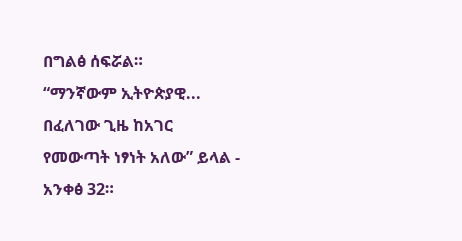በግልፅ ሰፍሯል።
“ማንኛውም ኢትዮጵያዊ... በፈለገው ጊዜ ከአገር የመውጣት ነፃነት አለው” ይላል - አንቀፅ 32።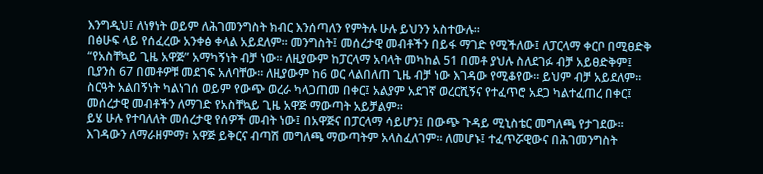እንግዲህ፤ ለነፃነት ወይም ለሕገመንግስት ክብር እንሰጣለን የምትሉ ሁሉ ይህንን አስተውሉ።
በፅሁፍ ላይ የሰፈረው አንቀፅ ቀላል አይደለም። መንግስት፤ መሰረታዊ መብቶችን በይፋ ማገድ የሚችለው፤ ለፓርላማ ቀርቦ በሚፀድቅ “የአስቸኳይ ጊዜ አዋጅ” አማካኝነት ብቻ ነው። ለዚያውም ከፓርላማ አባላት መካከል 51 በመቶ ያህሉ ስለደገፉ ብቻ አይፀድቅም፤ ቢያንስ 67 በመቶዎቹ መደገፍ አለባቸው። ለዚያውም ከ6 ወር ላልበለጠ ጊዜ ብቻ ነው እገዳው የሚቆየው። ይህም ብቻ አይደለም። ስርዓት አልበኝነት ካልነገሰ ወይም የውጭ ወረራ ካላጋጠመ በቀር፤ አልያም አደገኛ ወረርሺኝና የተፈጥሮ አደጋ ካልተፈጠረ በቀር፤ መሰረታዊ መብቶችን ለማገድ የአስቸኳይ ጊዜ አዋጅ ማውጣት አይቻልም።
ይሄ ሁሉ የተባለለት መሰረታዊ የሰዎች መብት ነው፤ በአዋጅና በፓርላማ ሳይሆን፤ በውጭ ጉዳይ ሚኒስቴር መግለጫ የታገደው። እገዳውን ለማራዘምማ፣ አዋጅ ይቅርና ብጣሽ መግለጫ ማውጣትም አላስፈለገም። ለመሆኑ፤ ተፈጥሯዊውና በሕገመንግስት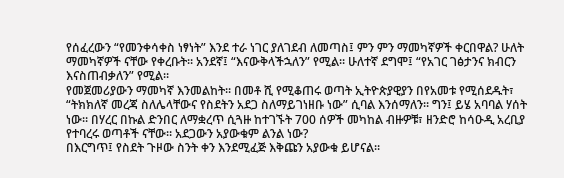የሰፈረውን “የመንቀሳቀስ ነፃነት” እንደ ተራ ነገር ያለገደብ ለመጣስ፤ ምን ምን ማመካኛዎች ቀርበዋል? ሁለት ማመካኛዎች ናቸው የቀረቡት። አንደኛ፤ “እናውቅላችኋለን” የሚል። ሁለተኛ ደግሞ፤ “የአገር ገፅታንና ክብርን እናስጠብቃለን” የሚል።
የመጀመሪያውን ማመካኛ እንመልከት። በመቶ ሺ የሚቆጠሩ ወጣት ኢትዮጵያዊያን በየአመቱ የሚሰደዱት፣ “ትክክለኛ መረጃ ስለሌላቸውና የስደትን አደጋ ስለማይገነዘቡ ነው” ሲባል እንሰማለን። ግን፤ ይሄ አባባል ሃሰት ነው። በሃረር በኩል ድንበር ለማቋረጥ ሲጓዙ ከተገኙት 700 ሰዎች መካከል ብዙዎቹ፣ ዘንድሮ ከሳዑዲ አረቢያ የተባረሩ ወጣቶች ናቸው። አደጋውን አያውቁም ልንል ነው?
በእርግጥ፤ የስደት ጉዞው ስንት ቀን እንደሚፈጅ እቅጩን አያውቁ ይሆናል።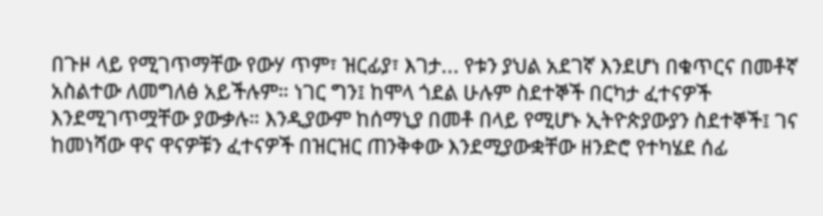በጉዞ ላይ የሚገጥማቸው የውሃ ጥም፣ ዝርፊያ፣ እገታ... የቱን ያህል አደገኛ እንደሆነ በቁጥርና በመቶኛ አስልተው ለመግለፅ አይችሉም። ነገር ግን፤ ከሞላ ጎደል ሁሉም ስደተኞች በርካታ ፈተናዎች እንደሚገጥሟቸው ያውቃሉ። እንዲያውም ከሰማኒያ በመቶ በላይ የሚሆኑ ኢትዮጵያውያን ስደተኞች፤ ገና ከመነሻው ዋና ዋናዎቹን ፈተናዎች በዝርዝር ጠንቅቀው እንደሚያውቋቸው ዘንድሮ የተካሄደ ሰፊ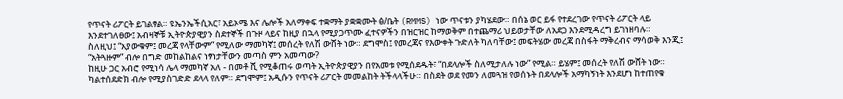የጥናት ሪፖርት ይገልፃል። ዩኤንኤችሲአር፣ አይኦሜ እና ሌሎች አለማቀፍ ተቋማት ያቋቋሙት ፅ/ቤት (RMMS) ነው ጥናቱን ያካሄደው። በሰኔ ወር ይፋ የተደረገው የጥናት ሪፖርት ላይ እንደተገለፀው፤ አብዛኞቹ ኢትዮጵያዊያን ስደተኞች በጉዞ ላይና ከዚያ በኋላ የሚያጋጥሙ ፈተናዎችን በዝርዝር ከማወቅም በተጨማሪ ህይወታቸው ለአደጋ እንደሚዳረግ ይገነዘባሉ።
ስለዚህ፤ “አያውቁም፤ መረጃ የላቸውም” የሚለው ማመካኛ፤ መሰረት የለሽ ውሸት ነው። ደግሞስ፤ የመረጃና የእውቀት ጉድለት ካለባቸው፤ መፍትሄው መረጃ በስፋት ማቅረብና ማሳወቅ እንጂ፤ “አትጓዙም” ብሎ በግድ መከልከልና ነፃነታቸውን መጣስ ምን አመጣው?
ከዚሁ ጋር አብሮ የሚነሳ ሌላ ማመካኛ አለ - በመቶ ሺ የሚቆጠሩ ወጣት ኢትዮጵያዊያን በየአመቱ የሚሰደዱት፣ “በደላሎች ስለሚታለሉ ነው” የሚል። ይሄም፤ መሰረት የለሽ ውሸት ነው። ካልተሰደድክ ብሎ የሚያስገድድ ደላላ የለም። ደግሞም፤ አዲሱን የጥናት ሪፖርት መመልከት ትችላላችሁ። በስደት ወደ የመን ለመጓዝ የወሰኑት በደላሎች አማካኝነት እንደሆነ ከተጠየቁ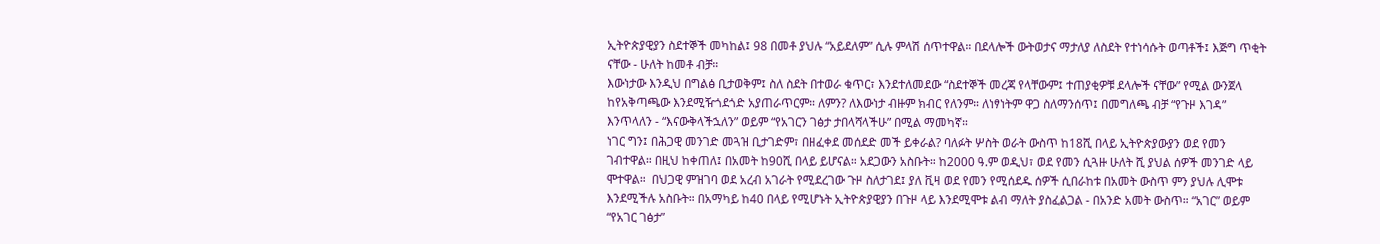ኢትዮጵያዊያን ስደተኞች መካከል፤ 98 በመቶ ያህሉ “አይደለም” ሲሉ ምላሽ ሰጥተዋል። በደላሎች ውትወታና ማታለያ ለስደት የተነሳሱት ወጣቶች፤ እጅግ ጥቂት ናቸው - ሁለት ከመቶ ብቻ።
እውነታው እንዲህ በግልፅ ቢታወቅም፤ ስለ ስደት በተወራ ቁጥር፣ እንደተለመደው “ስደተኞች መረጃ የላቸውም፤ ተጠያቂዎቹ ደላሎች ናቸው” የሚል ውንጀላ ከየአቅጣጫው እንደሚዥጎደጎድ አያጠራጥርም። ለምን? ለእውነታ ብዙም ክብር የለንም። ለነፃነትም ዋጋ ስለማንሰጥ፤ በመግለጫ ብቻ “የጉዞ እገዳ” እንጥላለን - “እናውቅላችኋለን” ወይም “የአገርን ገፅታ ታበላሻላችሁ” በሚል ማመካኛ።
ነገር ግን፤ በሕጋዊ መንገድ መጓዝ ቢታገድም፣ በዘፈቀደ መሰደድ መች ይቀራል? ባለፉት ሦስት ወራት ውስጥ ከ18ሺ በላይ ኢትዮጵያውያን ወደ የመን ገብተዋል። በዚህ ከቀጠለ፤ በአመት ከ90ሺ በላይ ይሆናል። አደጋውን አስቡት። ከ2000 ዓ.ም ወዲህ፣ ወደ የመን ሲጓዙ ሁለት ሺ ያህል ሰዎች መንገድ ላይ ሞተዋል።  በህጋዊ ምዝገባ ወደ አረብ አገራት የሚደረገው ጉዞ ስለታገደ፤ ያለ ቪዛ ወደ የመን የሚሰደዱ ሰዎች ሲበራከቱ በአመት ውስጥ ምን ያህሉ ሊሞቱ እንደሚችሉ አስቡት። በአማካይ ከ40 በላይ የሚሆኑት ኢትዮጵያዊያን በጉዞ ላይ እንደሚሞቱ ልብ ማለት ያስፈልጋል - በአንድ አመት ውስጥ። “አገር” ወይም “የአገር ገፅታ”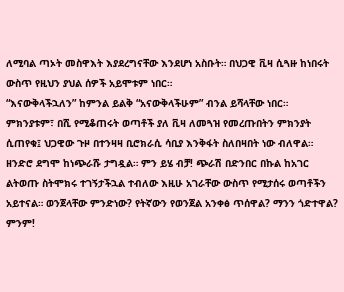ለሚባል ጣኦት መስዋእት እያደረግናቸው እንደሆነ አስቡት። በህጋዊ ቪዛ ሲጓዙ ከነበሩት ውስጥ የዚህን ያህል ሰዎች አይሞቱም ነበር።
“እናውቅላችኋለን” ከምንል ይልቅ “አናውቅላችሁም” ብንል ይሻላቸው ነበር።  ምክንያቱም፣ በሺ የሚቆጠሩት ወጣቶች ያለ ቪዛ ለመጓዝ የመረጡበትን ምክንያት ሲጠየቁ፤ ህጋዊው ጉዞ በተንዛዛ ቢሮክራሲ ሳቢያ እንቅፋት ስለበዛበት ነው ብለዋል። ዘንድሮ ደግሞ ከነጭራሹ ታግዷል። ምን ይሄ ብቻ! ጭራሽ በድንበር በኩል ከአገር ልትወጡ ስትሞክሩ ተገኝታችኋል ተብለው እዚሁ አገራቸው ውስጥ የሚታሰሩ ወጣቶችን አይተናል። ወንጀላቸው ምንድነው? የትኛውን የወንጀል አንቀፅ ጥሰዋል? ማንን ጎድተዋል? ምንም!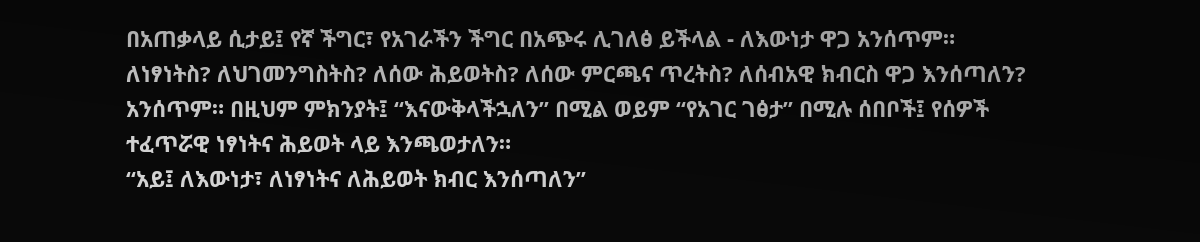በአጠቃላይ ሲታይ፤ የኛ ችግር፣ የአገራችን ችግር በአጭሩ ሊገለፅ ይችላል - ለእውነታ ዋጋ አንሰጥም። ለነፃነትስ? ለህገመንግስትስ? ለሰው ሕይወትስ? ለሰው ምርጫና ጥረትስ? ለሰብአዊ ክብርስ ዋጋ እንሰጣለን? አንሰጥም። በዚህም ምክንያት፤ “እናውቅላችኋለን” በሚል ወይም “የአገር ገፅታ” በሚሉ ሰበቦች፤ የሰዎች ተፈጥሯዊ ነፃነትና ሕይወት ላይ እንጫወታለን።
“አይ፤ ለእውነታ፣ ለነፃነትና ለሕይወት ክብር እንሰጣለን”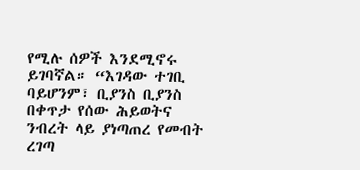የሚሉ ሰዎች እንደሚኖሩ ይገባኛል። “እገዳው ተገቢ ባይሆንም፣ ቢያንስ ቢያንስ በቀጥታ የሰው ሕይወትና ንብረት ላይ ያነጣጠረ የመብት ረገጣ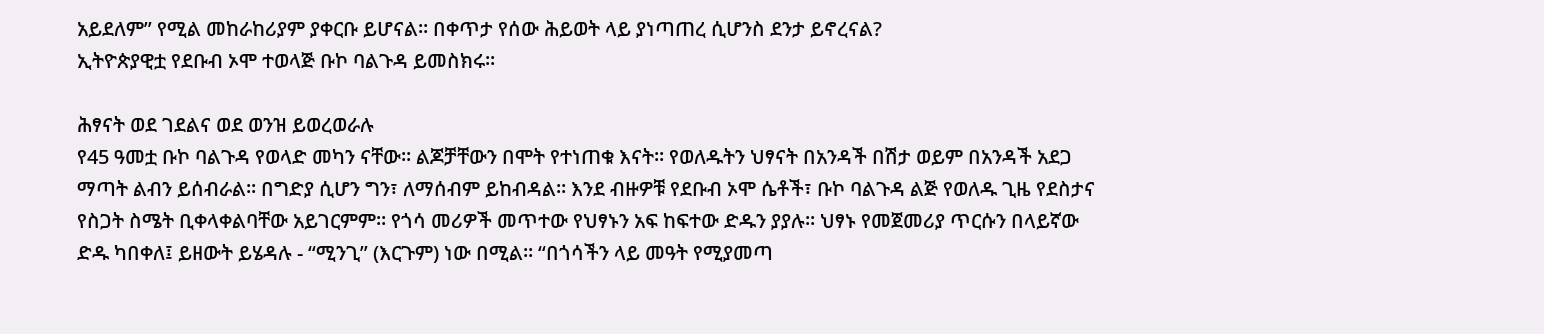አይደለም” የሚል መከራከሪያም ያቀርቡ ይሆናል። በቀጥታ የሰው ሕይወት ላይ ያነጣጠረ ሲሆንስ ደንታ ይኖረናል?
ኢትዮጵያዊቷ የደቡብ ኦሞ ተወላጅ ቡኮ ባልጉዳ ይመስክሩ።

ሕፃናት ወደ ገደልና ወደ ወንዝ ይወረወራሉ
የ45 ዓመቷ ቡኮ ባልጉዳ የወላድ መካን ናቸው። ልጆቻቸውን በሞት የተነጠቁ እናት። የወለዱትን ህፃናት በአንዳች በሽታ ወይም በአንዳች አደጋ ማጣት ልብን ይሰብራል። በግድያ ሲሆን ግን፣ ለማሰብም ይከብዳል። እንደ ብዙዎቹ የደቡብ ኦሞ ሴቶች፣ ቡኮ ባልጉዳ ልጅ የወለዱ ጊዜ የደስታና የስጋት ስሜት ቢቀላቀልባቸው አይገርምም። የጎሳ መሪዎች መጥተው የህፃኑን አፍ ከፍተው ድዱን ያያሉ። ህፃኑ የመጀመሪያ ጥርሱን በላይኛው ድዱ ካበቀለ፤ ይዘውት ይሄዳሉ - “ሚንጊ” (እርጉም) ነው በሚል። “በጎሳችን ላይ መዓት የሚያመጣ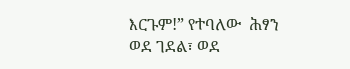እርጉም!” የተባለው  ሕፃን  ወደ ገደል፣ ወደ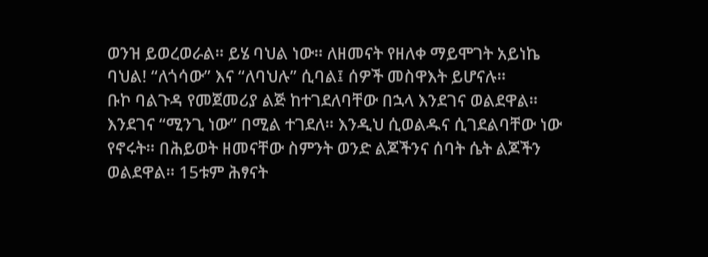ወንዝ ይወረወራል። ይሄ ባህል ነው። ለዘመናት የዘለቀ ማይሞገት አይነኬ ባህል! “ለጎሳው” እና “ለባህሉ” ሲባል፤ ሰዎች መስዋእት ይሆናሉ።
ቡኮ ባልጉዳ የመጀመሪያ ልጅ ከተገደለባቸው በኋላ እንደገና ወልደዋል። እንደገና “ሚንጊ ነው” በሚል ተገደለ። እንዲህ ሲወልዱና ሲገደልባቸው ነው የኖሩት። በሕይወት ዘመናቸው ስምንት ወንድ ልጆችንና ሰባት ሴት ልጆችን ወልደዋል። 15ቱም ሕፃናት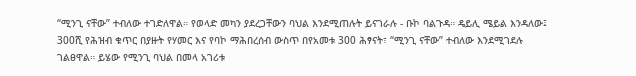“ሚንጊ ናቸው” ተብለው ተገድለዋል። የወላድ መካን ያደረጋቸውን ባህል እንደሚጠሉት ይናገራሉ - ቡኮ ባልጉዳ። ዴይሊ ሜይል እንዳለው፤ 300ሺ የሕዝብ ቁጥር በያዙት የሃመር እና የባኮ ማሕበረሰብ ውስጥ በየአመቱ 300 ሕፃናት፣ “ሚንጊ ናቸው” ተብለው እንደሚገደሉ ገልፀዋል። ይሄው የሚንጊ ባህል በመላ አገሪቱ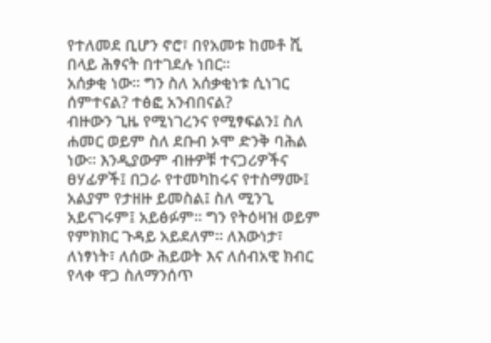የተለመደ ቢሆን ኖሮ፣ በየአመቱ ከመቶ ሺ በላይ ሕፃናት በተገደሉ ነበር።
አሰቃቂ ነው። ግን ስለ አሰቃቂነቱ ሲነገር ሰምተናል? ተፅፎ አንብበናል?
ብዙውን ጊዜ የሚነገረንና የሚፃፍልን፤ ስለ ሐመር ወይም ስለ ደቡብ ኦሞ ድንቅ ባሕል ነው። እንዲያውም ብዙዎቹ ተናጋሪዎችና ፀሃፊዎች፤ በጋራ የተመካከሩና የተስማሙ፤ አልያም የታዘዙ ይመስል፤ ስለ ሚንጊ አይናገሩም፤ አይፅፉም። ግን የትዕዛዝ ወይም የምክክር ጉዳይ አይደለም። ለእውነታ፣ ለነፃነት፣ ለሰው ሕይወት እና ለሰብአዊ ክብር የላቀ ዋጋ ስለማንሰጥ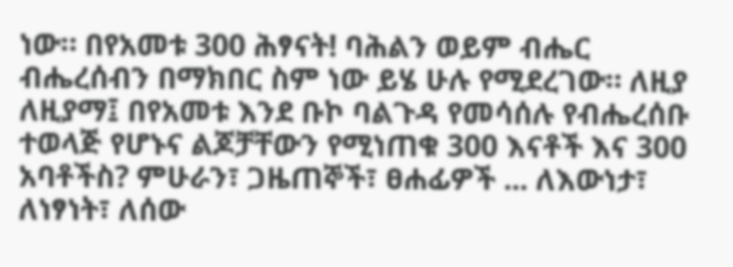ነው። በየአመቱ 300 ሕፃናት! ባሕልን ወይም ብሔር ብሔረሰብን በማክበር ስም ነው ይሄ ሁሉ የሚደረገው። ለዚያ ለዚያማ፤ በየአመቱ እንደ ቡኮ ባልጉዳ የመሳሰሉ የብሔረሰቡ ተወላጅ የሆኑና ልጆቻቸውን የሚነጠቁ 300 እናቶች እና 300 አባቶችስ? ምሁራን፣ ጋዜጠኞች፣ ፀሐፊዎች ... ለእውነታ፣ ለነፃነት፣ ለሰው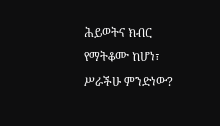ሕይወትና ክብር የማትቆሙ ከሆነ፣ ሥራችሁ ምንድነው?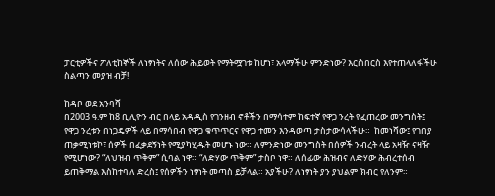ፓርቲዎችና ፖለቲከኞች ለነፃነትና ለሰው ሕይወት የማትሟገቱ ከሆነ፣ አላማችሁ ምንድነው? እርስበርስ እየተጠላለፋችሁ ስልጣን መያዝ ብቻ!

ከዳቦ ወደ አንባሻ
በ2003 ዓ.ም ከ8 ቢሊዮን ብር በላይ አዳዲስ የገንዘብ ኖቶችን በማሳተም ከፍተኛ የዋጋ ንረት የፈጠረው መንግስት፤ የዋጋ ንረቱን በነጋዴዎች ላይ በማሳበብ የዋጋ ቁጥጥርና የዋጋ ተመን እንዳወጣ ታስታውሳላችሁ።  ከመነሻው፤ የገበያ ጠቃሚነቱኮ፣ ሰዎች በፈቃደኝነት የሚያካሂዱት መሆኑ ነው። ለምንድነው መንግስት በሰዎች ንብረት ላይ አዛዥ ናዛዥ የሚሆነው? “ለህዝብ ጥቅም” ሲባል ነዋ። “ለድሃው ጥቅም” ታስቦ ነዋ። ለሰፊው ሕዝብና ለድሃው ሕብረተሰብ ይጠቅማል እስከተባለ ድረስ፤ የሰዎችን ነፃነት መጣስ ይቻላል። አያችሁ? ለነፃነት ያን ያህልም ክብር የለንም።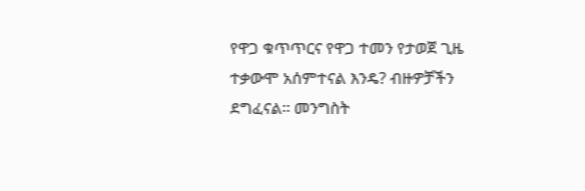የዋጋ ቁጥጥርና የዋጋ ተመን የታወጀ ጊዜ ተቃውሞ አሰምተናል እንዴ? ብዙዎቻችን ደግፈናል። መንግስት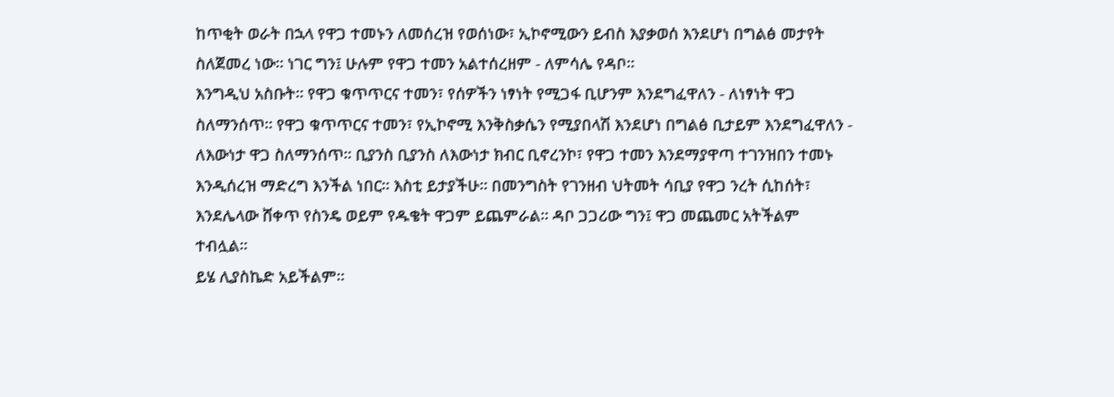ከጥቂት ወራት በኋላ የዋጋ ተመኑን ለመሰረዝ የወሰነው፣ ኢኮኖሚውን ይብስ እያቃወሰ እንደሆነ በግልፅ መታየት ስለጀመረ ነው። ነገር ግን፤ ሁሉም የዋጋ ተመን አልተሰረዘም - ለምሳሌ የዳቦ።
እንግዲህ አስቡት። የዋጋ ቁጥጥርና ተመን፣ የሰዎችን ነፃነት የሚጋፋ ቢሆንም እንደግፈዋለን - ለነፃነት ዋጋ ስለማንሰጥ። የዋጋ ቁጥጥርና ተመን፣ የኢኮኖሚ እንቅስቃሴን የሚያበላሽ እንደሆነ በግልፅ ቢታይም እንደግፈዋለን - ለእውነታ ዋጋ ስለማንሰጥ። ቢያንስ ቢያንስ ለእውነታ ክብር ቢኖረንኮ፣ የዋጋ ተመን እንደማያዋጣ ተገንዝበን ተመኑ እንዲሰረዝ ማድረግ እንችል ነበር። እስቲ ይታያችሁ። በመንግስት የገንዘብ ህትመት ሳቢያ የዋጋ ንረት ሲከሰት፣ እንደሌላው ሸቀጥ የስንዴ ወይም የዱቄት ዋጋም ይጨምራል። ዳቦ ጋጋሪው ግን፤ ዋጋ መጨመር አትችልም ተብሏል።
ይሄ ሊያስኬድ አይችልም።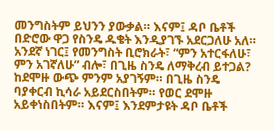መንግስትም ይህንን ያውቃል። እናም፤ ዳቦ ቤቶች በድሮው ዋጋ የስንዴ ዱቄት እንዲያገኙ አደርጋለሁ አለ። አንደኛ ነገር፤ የመንግስት ቢሮክራት፣ “ምን አተርፋለሁ፣ ምን አገኛለሁ” ብሎ፣ በጊዜ ስንዴ ለማቅረብ ይተጋል? ከደሞዙ ውጭ ምንም አያገኝም። በጊዜ ስንዴ ባያቀርብ ኪሳራ አይደርስበትም። የወር ደሞዙ አይቀነስበትም። እናም፤ እንደምታዩት ዳቦ ቤቶች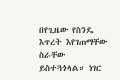በየጊዜው የስንዴ እጥረት እየገጠማቸው ስራቸው ይስተጓጎላል። ነገር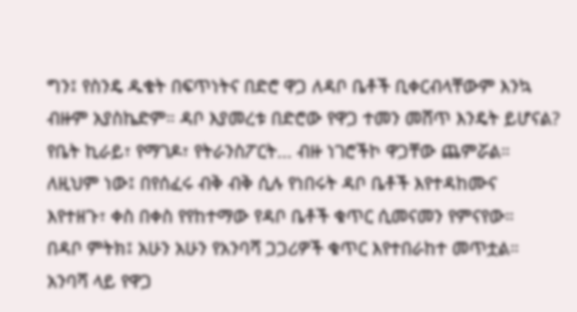ግን፤ የስንዴ ዱቄት በፍጥነትና በድሮ ዋጋ ለዳቦ ቤቶች ቢቀርብላቸውም እንኳ ብዙም አያስኬድም። ዳቦ እያመረቱ በድሮው የዋጋ ተመን መሸጥ እንዴት ይሆናል? የቤት ኪራይ፣ የማገዶ፣ የትራንስፖርት... ብዙ ነገሮችኮ ዋጋቸው ጨምሯል። ለዚህም ነው፤ በየሰፈሩ ብቅ ብቅ ሲሉ የነበሩት ዳቦ ቤቶች እየተዳከሙና እየተዘጉ፣ ቀስ በቀስ የየከተማው የዳቦ ቤቶች ቁጥር ሲመናመን የምናየው።
በዳቦ ምትክ፤ አሁን አሁን የአንባሻ ጋጋሪዎች ቁጥር እየተበራከተ መጥቷል። አንባሻ ላይ የዋጋ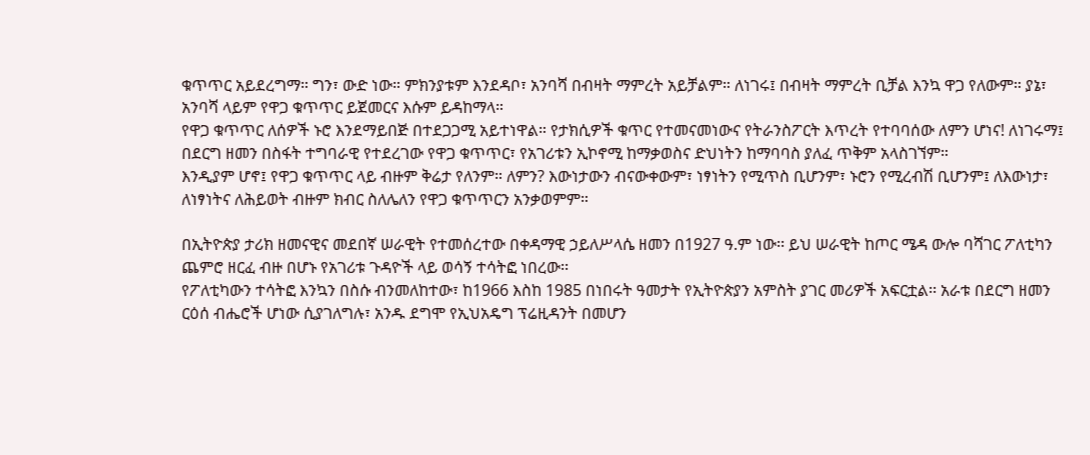ቁጥጥር አይደረግማ። ግን፣ ውድ ነው። ምክንያቱም እንደዳቦ፣ አንባሻ በብዛት ማምረት አይቻልም። ለነገሩ፤ በብዛት ማምረት ቢቻል እንኳ ዋጋ የለውም። ያኔ፣ አንባሻ ላይም የዋጋ ቁጥጥር ይጀመርና እሱም ይዳከማላ።
የዋጋ ቁጥጥር ለሰዎች ኑሮ እንደማይበጅ በተደጋጋሚ አይተነዋል። የታክሲዎች ቁጥር የተመናመነውና የትራንስፖርት እጥረት የተባባሰው ለምን ሆነና! ለነገሩማ፤ በደርግ ዘመን በስፋት ተግባራዊ የተደረገው የዋጋ ቁጥጥር፣ የአገሪቱን ኢኮኖሚ ከማቃወስና ድህነትን ከማባባስ ያለፈ ጥቅም አላስገኘም።
እንዲያም ሆኖ፤ የዋጋ ቁጥጥር ላይ ብዙም ቅሬታ የለንም። ለምን? እውነታውን ብናውቀውም፣ ነፃነትን የሚጥስ ቢሆንም፣ ኑሮን የሚረብሽ ቢሆንም፤ ለእውነታ፣ ለነፃነትና ለሕይወት ብዙም ክብር ስለሌለን የዋጋ ቁጥጥርን አንቃወምም።

በኢትዮጵያ ታሪክ ዘመናዊና መደበኛ ሠራዊት የተመሰረተው በቀዳማዊ ኃይለሥላሴ ዘመን በ1927 ዓ.ም ነው፡፡ ይህ ሠራዊት ከጦር ሜዳ ውሎ ባሻገር ፖለቲካን ጨምሮ ዘርፈ ብዙ በሆኑ የአገሪቱ ጉዳዮች ላይ ወሳኝ ተሳትፎ ነበረው፡፡
የፖለቲካውን ተሳትፎ እንኳን በስሱ ብንመለከተው፣ ከ1966 እስከ 1985 በነበሩት ዓመታት የኢትዮጵያን አምስት ያገር መሪዎች አፍርቷል፡፡ አራቱ በደርግ ዘመን ርዕሰ ብሔሮች ሆነው ሲያገለግሉ፣ አንዱ ደግሞ የኢህአዴግ ፕሬዚዳንት በመሆን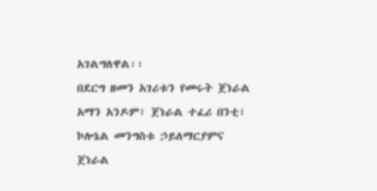አገልግለዋል፡፡
በደርግ ዘመን አገሪቱን የመሩት ጀነራል አማን አንዶም፣ ጀነራል ተፈሪ በንቲ፣ ኮሎኔል መንግስቱ ኃይለማርያምና ጀነራል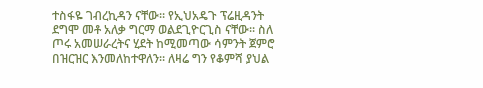ተስፋዬ ገብረኪዳን ናቸው። የኢህአዴጉ ፕሬዚዳንት ደግሞ መቶ አለቃ ግርማ ወልደጊዮርጊስ ናቸው፡፡ ስለ ጦሩ አመሠራረትና ሂደት ከሚመጣው ሳምንት ጀምሮ በዝርዝር እንመለከተዋለን። ለዛሬ ግን የቆምሻ ያህል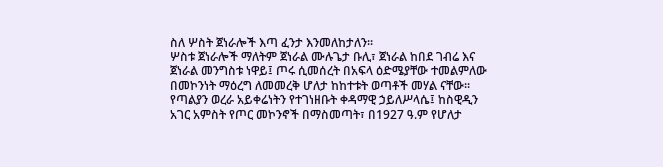ስለ ሦስት ጀነራሎች እጣ ፈንታ እንመለከታለን፡፡
ሦስቱ ጀነራሎች ማለትም ጀነራል ሙሉጌታ ቡሊ፣ ጀነራል ከበደ ገብሬ እና ጀነራል መንግስቱ ነዋይ፤ ጦሩ ሲመሰረት በአፍላ ዕድሜያቸው ተመልምለው በመኮንነት ማዕረግ ለመመረቅ ሆለታ ከከተቱት ወጣቶች መሃል ናቸው፡፡ የጣልያን ወረራ አይቀሬነትን የተገነዘቡት ቀዳማዊ ኃይለሥላሴ፤ ከስዊዲን አገር አምስት የጦር መኮንኖች በማስመጣት፣ በ1927 ዓ.ም የሆለታ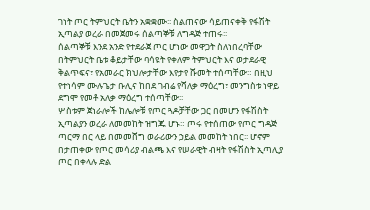ገነት ጦር ትምህርት ቤትን አቋቋሙ፡፡ ስልጠናው ሳይጠናቀቅ የፋሽት ኢጣልያ ወረራ በመጀመሩ ሰልጣኞቹ ለግዳጅ ተጠሩ፡፡
ሰልጣኞቹ እንደ አንድ የተደራጀ ጦር ሆነው መዋጋት ስለነበረባቸው በትምህርት ቤቱ ቆይታቸው ባሳዩት የቀለም ትምህርት እና ወታደራዊ ቅልጥፍና፣ የአመራር ክህሎታቸው እየታየ ሹመት ተሰጣቸው። በዚህ የተነሳም ሙሉጌታ ቡሊና ከበደ ገብሬ የሻለቃ ማዕረግ፣ መንግስቱ ነዋይ ደግሞ የመቶ አለቃ ማዕረግ ተሰጣቸው፡፡
ሦስቱም ጀነራሎች ከሌሎቹ የጦር ጓዶቻቸው ጋር በመሆን የፋሽስት ኢጣልያን ወረራ ለመመከት ዝግጁ ሆኑ። ጦሩ የተሰጠው የጦር ግዳጅ ጣርማ በር ላይ በመመሸግ ወራሪውን ኃይል መመከት ነበር፡፡ ሆኖም በታጠቀው የጦር መሳሪያ ብልጫ እና የሠራዊት ብዛት የፋሽስት ኢጣሊያ ጦር በቀላሉ ድል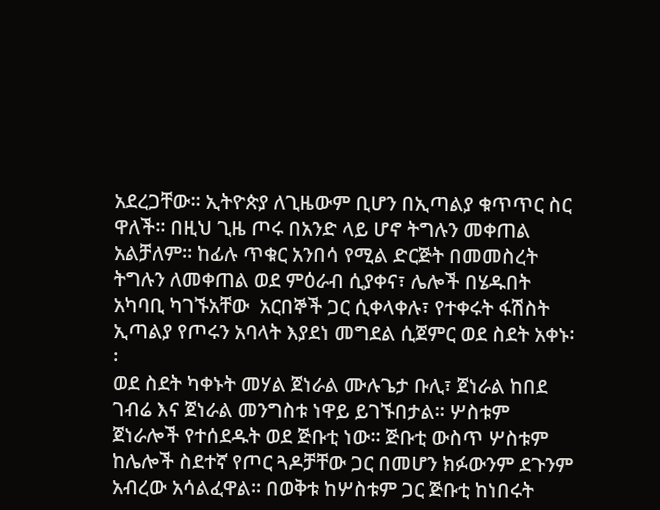አደረጋቸው። ኢትዮጵያ ለጊዜውም ቢሆን በኢጣልያ ቁጥጥር ስር ዋለች፡፡ በዚህ ጊዜ ጦሩ በአንድ ላይ ሆኖ ትግሉን መቀጠል አልቻለም። ከፊሉ ጥቁር አንበሳ የሚል ድርጅት በመመስረት ትግሉን ለመቀጠል ወደ ምዕራብ ሲያቀና፣ ሌሎች በሄዱበት አካባቢ ካገኙአቸው  አርበኞች ጋር ሲቀላቀሉ፣ የተቀሩት ፋሽስት ኢጣልያ የጦሩን አባላት እያደነ መግደል ሲጀምር ወደ ስደት አቀኑ፡፡
ወደ ስደት ካቀኑት መሃል ጀነራል ሙሉጌታ ቡሊ፣ ጀነራል ከበደ ገብሬ እና ጀነራል መንግስቱ ነዋይ ይገኙበታል፡፡ ሦስቱም ጀነራሎች የተሰደዱት ወደ ጅቡቲ ነው፡፡ ጅቡቲ ውስጥ ሦስቱም ከሌሎች ስደተኛ የጦር ጓዶቻቸው ጋር በመሆን ክፉውንም ደጉንም አብረው አሳልፈዋል፡፡ በወቅቱ ከሦስቱም ጋር ጅቡቲ ከነበሩት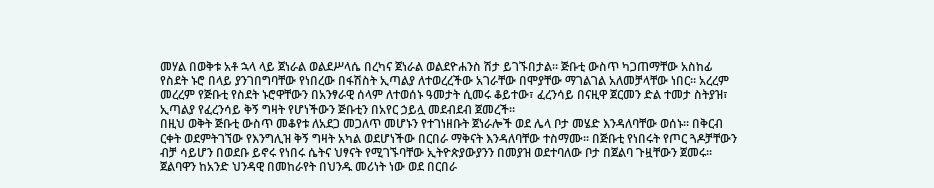መሃል በወቅቱ አቶ ኋላ ላይ ጀነራል ወልደሥላሴ በረካና ጀነራል ወልደዮሐንስ ሽታ ይገኙበታል፡፡ ጅቡቲ ውስጥ ካጋጠማቸው አስከፊ የስደት ኑሮ በላይ ያንገበግባቸው የነበረው በፋሽስት ኢጣልያ ለተወረረችው አገራቸው በሞያቸው ማገልገል አለመቻላቸው ነበር፡፡ አረረም መረረም የጅቡቲ የስደት ኑሮዋቸውን በአንፃራዊ ሰላም ለተወሰኑ ዓመታት ሲመሩ ቆይተው፣ ፈረንሳይ በናዚዋ ጀርመን ድል ተመታ ስትያዝ፣ ኢጣልያ የፈረንሳይ ቅኝ ግዛት የሆነችውን ጅቡቲን በአየር ኃይሏ መደብደብ ጀመረች፡፡
በዚህ ወቅት ጅቡቲ ውስጥ መቆየቱ ለአደጋ መጋለጥ መሆኑን የተገነዘቡት ጀነራሎች ወደ ሌላ ቦታ መሄድ እንዳለባቸው ወሰኑ፡፡ በቅርብ ርቀት ወደምትገኘው የእንግሊዝ ቅኝ ግዛት አካል ወደሆነችው በርበራ ማቅናት እንዳለባቸው ተስማሙ፡፡ በጅቡቲ የነበሩት የጦር ጓዶቻቸውን ብቻ ሳይሆን በወደቡ ይኖሩ የነበሩ ሴትና ህፃናት የሚገኙባቸው ኢትዮጵያውያንን በመያዝ ወደተባለው ቦታ በጀልባ ጉዟቸውን ጀመሩ፡፡
ጀልባዋን ከአንድ ህንዳዊ በመከራየት በህንዱ መሪነት ነው ወደ በርበራ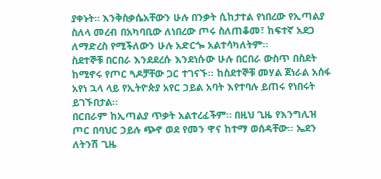ያቀኑት። እንቅስቃሴአቸውን ሁሉ በንቃት ሲከታተል የነበረው የኢጣልያ ስለላ መረብ በአካባቢው ለነበረው ጦሩ ስለጠቆመ፣ ከፍተኛ አደጋ ለማድረስ የሚችለውን ሁሉ አድርጐ አልተሳካለትም፡፡
ስደተኞቹ በርበራ እንደደረሱ እንደነሱው ሁሉ በርበራ ውስጥ በስደት ከሚኖሩ የጦር ጓዶቻቸው ጋር ተገናኙ፡፡ ከስደተኞቹ መሃል ጀነራል አሰፋ አየነ ኋላ ላይ የኢትዮጵያ አየር ኃይል አባት እየተባሉ ይጠሩ የነበሩት ይገኙበታል፡፡
በርበራም ከኢጣልያ ጥቃት አልተረፈችም። በዚህ ጊዜ የእንግሊዝ ጦር በባህር ኃይሉ ጭኖ ወደ የመን ዋና ከተማ ወሰዳቸው፡፡ ኤደን ለትንሽ ጊዜ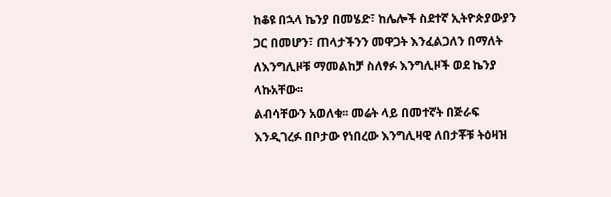ከቆዩ በኋላ ኬንያ በመሄድ፣ ከሌሎች ስደተኛ ኢትዮጵያውያን ጋር በመሆን፣ ጠላታችንን መዋጋት እንፈልጋለን በማለት ለእንግሊዞቹ ማመልከቻ ስለፃፉ እንግሊዞች ወደ ኬንያ ላኩአቸው፡፡
ልብሳቸውን አወለቁ፡፡ መሬት ላይ በመተኛት በጅራፍ እንዲገረፉ በቦታው የነበረው እንግሊዛዊ ለበታቾቹ ትዕዛዝ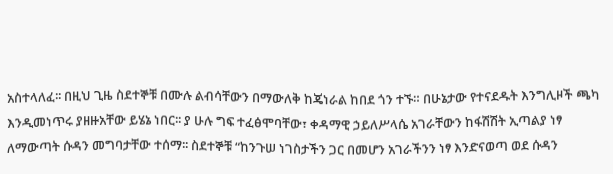አስተላለፈ፡፡ በዚህ ጊዜ ስደተኞቹ በሙሉ ልብሳቸውን በማውለቅ ከጄነራል ከበደ ጎን ተኙ። በሁኔታው የተናደዱት እንግሊዞች ጫካ እንዲመነጥሩ ያዘዙአቸው ይሄኔ ነበር፡፡ ያ ሁሉ ግፍ ተፈፅሞባቸው፣ ቀዳማዊ ኃይለሥላሴ አገራቸውን ከፋሽሽት ኢጣልያ ነፃ ለማውጣት ሱዳን መግባታቸው ተሰማ፡፡ ስደተኞቹ “ከንጉሠ ነገስታችን ጋር በመሆን አገራችንን ነፃ እንድናወጣ ወደ ሱዳን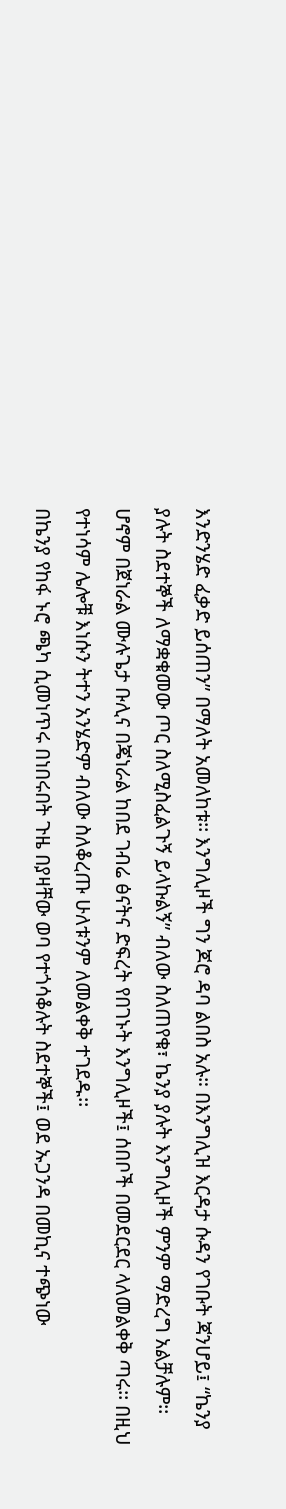እንድንሄድ ፈቃድ ይሰጠን” በማለት አመለከቱ፡፡ እንግሊዞች ግን ጆሮ ዳባ ልበስ አሉ። በእንግሊዝ እርዳታ ሱዳን የገቡት ጃንሆይ፤ “ኬንያ ያሉት ስደተኞች ለማቋቁመው ጦር ስለሚስፈልጉኝ ይላኩልኝ” ብለው ስለጠየቁ፣ ኬንያ ያሉት እንግሊዞች ምንም ማድረግ አልቻሉም፡፡ ሆኖም በጀነራል ሙሉጌታ ቡሊና በጄነራል ከበደ ገብሬ ፅናትና ድፍረት የበገኑት እንግሊዞች፤ ሰበቦች በመደርደር ላለመልቀቅ ጣሩ፡፡ በዚህ የተነሳም ሌሎቹ እነሱን ትተን አንሄድም ብለው ስለቆረጡ ሁለቱንም ለመልቀቅ ተገደዱ፡፡
በኬንያ የከፋ ኑሮ ጫካ ሲመነጥሩ በነበሩበት ጉዜ በያዛቸው ወባ የተጎሳቆሉት ስደተኞች፤ ወደ ኡጋንዳ በመኪና ተጭነው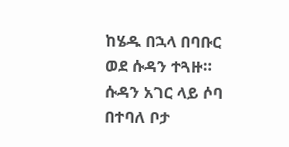ከሄዱ በኋላ በባቡር ወደ ሱዳን ተጓዙ። ሱዳን አገር ላይ ሶባ በተባለ ቦታ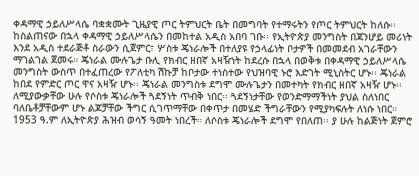ቀዳማዊ ኃይለሥላሴ ባቋቋሙት ጊዜያዊ ጦር ትምህርት ቤት በመግባት የተማሩትን የጦር ትምህርት ከለሱ፡፡
ከስልጠናው በኋላ ቀዳማዊ ኃይለሥላሴን በመከተል አዲስ አበባ ገቡ፡፡ የኢትዮጵያ መንግስት በጃንሆይ መሪነት እንደ አዲስ ተደራጅቶ ስራውን ሲጀምር፣ ሦስቱ ጄነራሎች በተለያዩ የኃላፊነት ቦታዎች በመመደብ አገራቸውን ማገልገል ጀመሩ። ጄነራል ሙሉጌታ ቡሊ የክብር ዘበኛ አዛዥነት ከደረሱ በኋላ በወቅቱ በቀዳማዊ ኃይለሥላሴ መንግስት ውስጥ በተፈጠረው የፖለቲካ ሽኩቻ ከቦታው ተነስተው የህዝባዊ ኑሮ እድገት ሚኒስትር ሆኑ፡፡ ጄነራል ከበደ የምድር ጦር ዋና አዛዥ ሆኑ፡፡ ጄነራል መንግስቱ ደግሞ ሙሉጌታን በመተካት የክብር ዘበኛ አዛዥ ሆኑ፡፡ ለሚያውቃቸው ሁሉ የሶስቱ ጄነራሎች ጓደኝነት ጥብቅ ነበር፡፡ ጓደኝነታቸው የወንድማማችነት ያህል ስለነበር ባለቤቶቻቸውም ሆኑ ልጆቻቸው ችግር ሲገጥማቸው በቀጥታ በመሄድ ችግራቸውን የሚያካፍሉት ለነሱ ነበር።
1953 ዓ.ም ለኢትዮጵያ ሕዝብ ወሳኝ ዓመት ነበረች። ለሶስቱ ጄነራሎች ደግሞ የበለጠ፡፡ ያ ሁሉ ከልጅነት ጀምሮ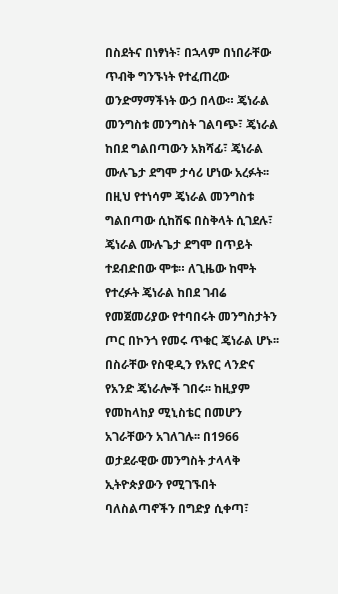በስደትና በነፃነት፣ በኋላም በነበራቸው ጥብቅ ግንኙነት የተፈጠረው ወንድማማችነት ውኃ በላው። ጄነራል መንግስቱ መንግስት ገልባጭ፣ ጄነራል ከበደ ግልበጣውን አክሻፊ፣ ጄነራል ሙሉጌታ ደግሞ ታሳሪ ሆነው አረፉት፡፡  በዚህ የተነሳም ጄነራል መንግስቱ ግልበጣው ሲከሽፍ በስቅላት ሲገደሉ፣ ጄነራል ሙሉጌታ ደግሞ በጥይት ተደብድበው ሞቱ። ለጊዜው ከሞት የተረፉት ጄነራል ከበደ ገብሬ የመጀመሪያው የተባበሩት መንግስታትን ጦር በኮንጎ የመሩ ጥቁር ጄነራል ሆኑ፡፡ በስራቸው የስዊዲን የአየር ላንድና የአንድ ጄነራሎች ገበሩ፡፡ ከዚያም የመከላከያ ሚኒስቴር በመሆን አገራቸውን አገለገሉ፡፡ በ1966 ወታደራዊው መንግስት ታላላቅ ኢትዮጵያውን የሚገኙበት ባለስልጣኖችን በግድያ ሲቀጣ፣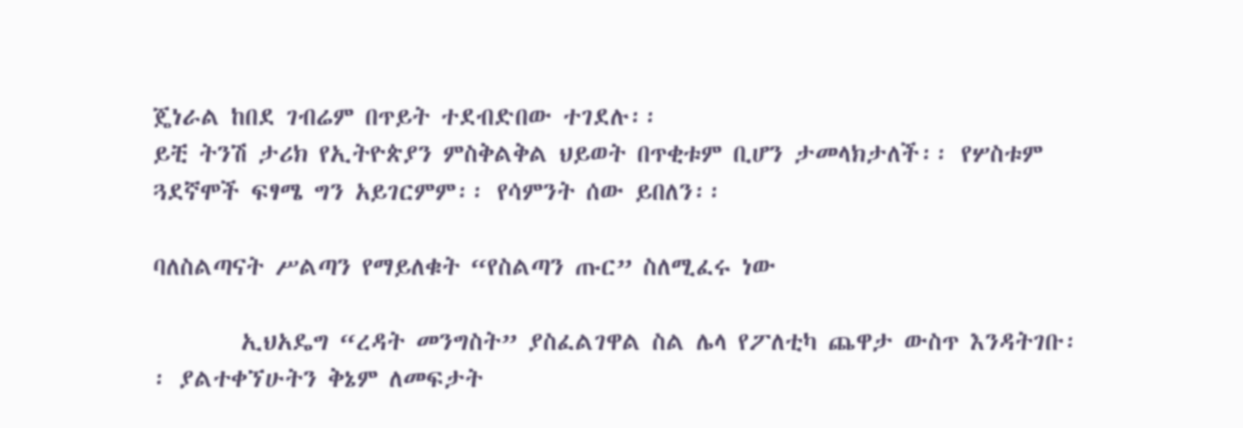ጄነራል ከበደ ገብሬም በጥይት ተደብድበው ተገደሉ፡፡
ይቺ ትንሽ ታሪክ የኢትዮጵያን ምስቅልቅል ህይወት በጥቂቱም ቢሆን ታመላክታለች፡፡ የሦስቱም ጓደኛሞች ፍፃሜ ግን አይገርምም፡፡ የሳምንት ሰው ይበለን፡፡

ባለስልጣናት ሥልጣን የማይለቁት “የስልጣን ጡር” ስለሚፈሩ ነው

        ኢህአዴግ “ረዳት መንግስት” ያስፈልገዋል ስል ሌላ የፖለቲካ ጨዋታ ውስጥ እንዳትገቡ፡፡ ያልተቀኘሁትን ቅኔም ለመፍታት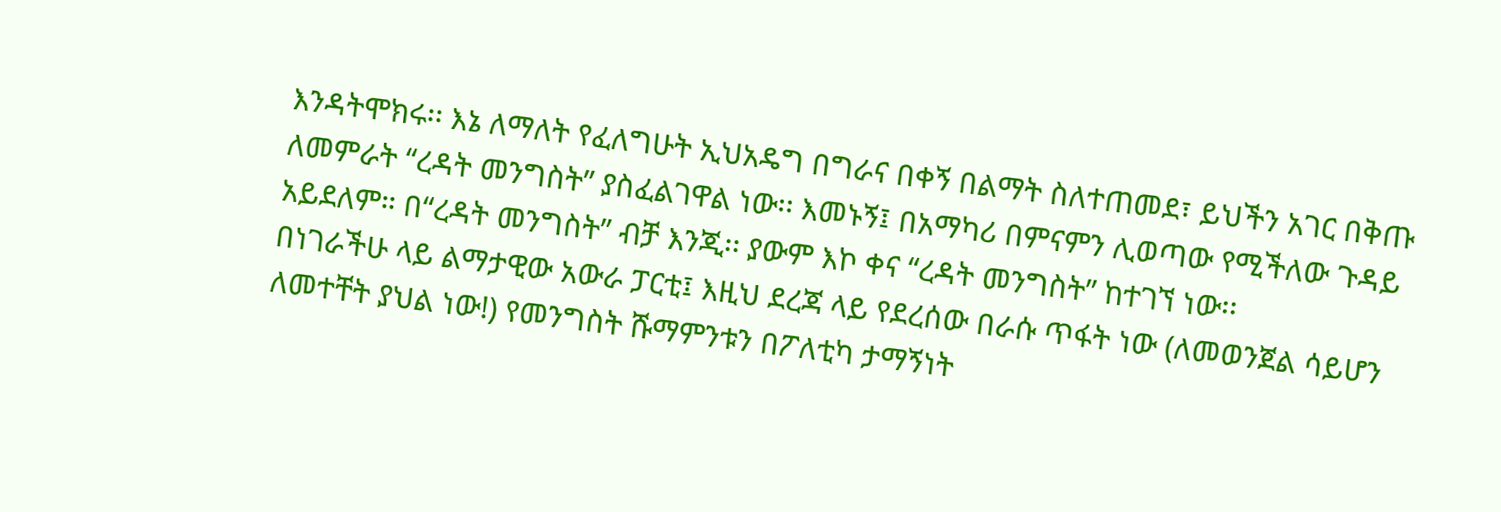እንዳትሞክሩ፡፡ እኔ ለማለት የፈለግሁት ኢህአዴግ በግራና በቀኝ በልማት ስለተጠመደ፣ ይህችን አገር በቅጡ ለመምራት “ረዳት መንግስት” ያስፈልገዋል ነው፡፡ እመኑኝ፤ በአማካሪ በምናምን ሊወጣው የሚችለው ጉዳይ አይደለም። በ“ረዳት መንግስት” ብቻ እንጂ፡፡ ያውም እኮ ቀና “ረዳት መንግስት” ከተገኘ ነው፡፡
በነገራችሁ ላይ ልማታዊው አውራ ፓርቲ፤ እዚህ ደረጃ ላይ የደረሰው በራሱ ጥፋት ነው (ለመወንጀል ሳይሆን ለመተቸት ያህል ነው!) የመንግስት ሹማምንቱን በፖለቲካ ታማኝነት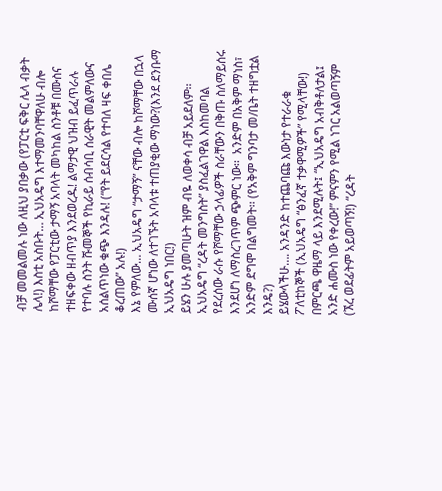ብቻ መመልመሉ ነው ለዚህ ያበቃው (የፓርቲ ፍቅር ሌላ ብቃት ሌላ!) እስቲ አስቡት… ኢህአዴግ እተማመንባቸዋለሁ ብሎ ከሾማቸው የፓርቲው ታማኝ አባላት መካከል ስንቶቹ በሙስና ተዘፍቀው ዘብጥያ እንደወረዱ! ልማታዊ ህዝብ ይፈጥራሉ የተባሉ ስንት ሹመኞች የኪራይ ሰብሳቢ ሰራዊት መልምለውና አሰልጥነው ቁጭ እንዳሉ! (“የት ይደርሳል የተባለ ዛፍ ቀበሌ ቆረጠው” አሉ!)
እኔ የምለው… ኢህአዴግ “ታማኝ” ናቸው ብሎ ከሾማቸው በኋላ ሙሰኛ ሆነው ለተገኙት አባላቱ ተጠያቂው ማነው?(እንደ ደንቡማ ኢህአዴግ ነበር!)
ይሄን ሁሉ ያመጣሁት ዝም ብዬ ለወቀሳ ብቻ አይደለም፡፡ ኢህአዴግ “ረዳት መንግስት” ያስፈልገዋል እስከመባል የደረሰው ራሱ የሾማቸው ኃላፊዎች ስራቸውን በቅጡ ስለማይሰሩ እንደሆነ ለማስረገጥም ጭምር ነው፡፡  አንድም በአቅም ማነስ፣ አንድም ደግሞ በልግመት፡፡ (የአቅም ግንባታ መ/ቤት ተዘግቷል እንዴ?)
ይሄውላችሁ…. አንዳንድ ከተጨባጩ እውነታ የተራራቁ ፖለቲከኞች (ኢህአዴግ “ፅንፈኛ ተቃዋሚዎች” የሚላቸው!) በምርጫ ዋዜማ ላይ እንደሚሉት፤ “ኢህአዴግ አብቅቶለታል፤ አንድ ሐሙስ ነው የቀረው!” ምናምን የሚል ነገር አልወጣኝም (ኧረ ወደፊትም አይወጣኝ!) “ረዳት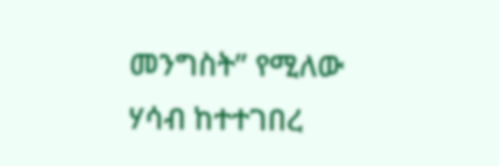መንግስት” የሚለው ሃሳብ ከተተገበረ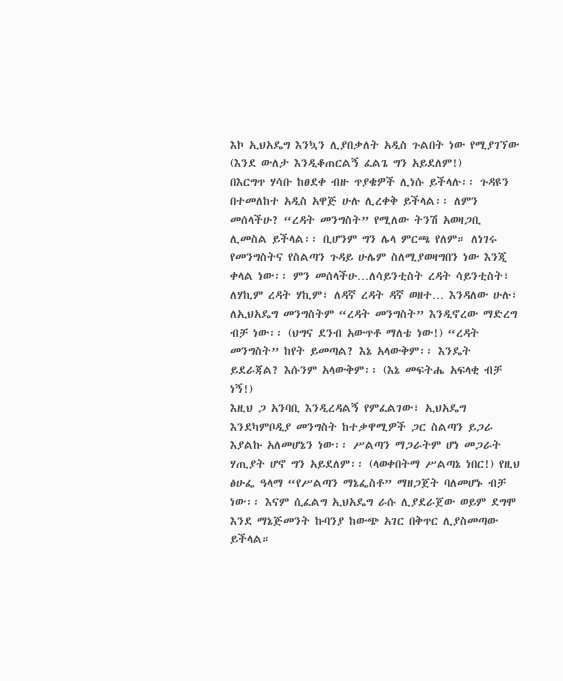እኮ ኢህአዴግ እንኳን ሊያበቃለት አዲስ ጉልበት ነው የሚያገኘው (እንደ ውለታ እንዲቆጠርልኝ ፈልጌ ግን አይደለም!)
በእርግጥ ሃሳቡ ከፀደቀ ብዙ ጥያቄዎች ሊነሱ ይችላሉ፡፡ ጉዳዩን በተመለከተ አዲስ አዋጅ ሁሉ ሊረቀቅ ይችላል፡፡ ለምን መሰላችሁ? “ረዳት መንግስት” የሚለው ትንሽ አወዛጋቢ ሊመስል ይችላል፡፡ ቢሆንም ግን ሌላ ምርጫ የለም። ለነገሩ የመንግስትና የስልጣን ጉዳይ ሁሌም ስለሚያወዛግበን ነው እንጂ ቀላል ነው፡፡ ምን መሰላችሁ…ለሳይንቲስት ረዳት ሳይንቲስት፣ ለሃኪም ረዳት ሃኪም፣ ለዳኛ ረዳት ዳኛ ወዘተ… እንዳለው ሁሉ፣ ለኢህአዴግ መንግስትም “ረዳት መንግስት” እንዲኖረው ማድረግ ብቻ ነው፡፡ (ህግና ደንብ አውጥቶ ማለቴ ነው!) “ረዳት መንግስት” ከየት ይመጣል? እኔ አላውቅም፡፡ እንዴት ይደራጃል? እሱንም አላውቅም፡፡ (እኔ መፍትሔ አፍላቂ ብቻ ነኝ!)
እዚህ ጋ አንባቢ እንዲረዳልኝ የምፈልገው፣ ኢህአዴግ እንደካምቦዲያ መንግስት ከተቃዋሚዎች ጋር ስልጣን ይጋራ እያልኩ አለመሆኔን ነው፡፡ ሥልጣን ማጋራትም ሆነ መጋራት ሃጢያት ሆኖ ግን አይደለም፡፡ (ላወቀበትማ ሥልጣኔ ነበር!) የዚህ ፅሁፌ ዓላማ “የሥልጣን ማኔፌስቶ” ማዘጋጀት ባለመሆኑ ብቻ ነው፡፡ እናም ሲፈልግ ኢህአዴግ ራሱ ሊያደራጀው ወይም ደግሞ እንደ ማኔጅመንት ኩባንያ ከውጭ አገር በቅጥር ሊያስመጣው ይችላል።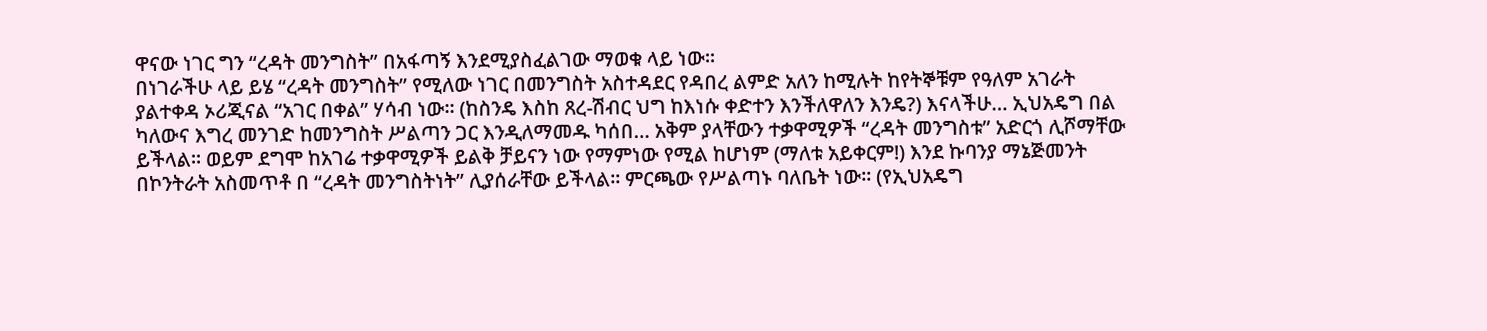ዋናው ነገር ግን “ረዳት መንግስት” በአፋጣኝ እንደሚያስፈልገው ማወቁ ላይ ነው፡፡
በነገራችሁ ላይ ይሄ “ረዳት መንግስት” የሚለው ነገር በመንግስት አስተዳደር የዳበረ ልምድ አለን ከሚሉት ከየትኞቹም የዓለም አገራት ያልተቀዳ ኦሪጂናል “አገር በቀል” ሃሳብ ነው፡፡ (ከስንዴ እስከ ጸረ-ሽብር ህግ ከእነሱ ቀድተን እንችለዋለን እንዴ?) እናላችሁ… ኢህአዴግ በል ካለውና እግረ መንገድ ከመንግስት ሥልጣን ጋር እንዲለማመዱ ካሰበ… አቅም ያላቸውን ተቃዋሚዎች “ረዳት መንግስቱ” አድርጎ ሊሾማቸው ይችላል፡፡ ወይም ደግሞ ከአገሬ ተቃዋሚዎች ይልቅ ቻይናን ነው የማምነው የሚል ከሆነም (ማለቱ አይቀርም!) እንደ ኩባንያ ማኔጅመንት በኮንትራት አስመጥቶ በ “ረዳት መንግስትነት” ሊያሰራቸው ይችላል፡፡ ምርጫው የሥልጣኑ ባለቤት ነው፡፡ (የኢህአዴግ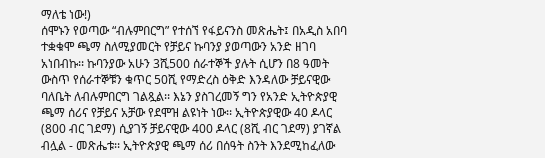ማለቴ ነው!)
ሰሞኑን የወጣው “ብሉምበርግ” የተሰኘ የፋይናንስ መጽሔት፤ በአዲስ አበባ ተቋቁሞ ጫማ ስለሚያመርት የቻይና ኩባንያ ያወጣውን አንድ ዘገባ አነበብኩ፡፡ ኩባንያው አሁን 3ሺ500 ሰራተኞች ያሉት ሲሆን በ8 ዓመት ውስጥ የሰራተኞቹን ቁጥር 50ሺ የማድረስ ዕቅድ እንዳለው ቻይናዊው ባለቤት ለብሉምበርግ ገልጿል፡፡ እኔን ያስገረመኝ ግን የአንድ ኢትዮጵያዊ ጫማ ሰሪና የቻይና አቻው የደሞዝ ልዩነት ነው፡፡ ኢትዮጵያዊው 40 ዶላር (800 ብር ገደማ) ሲያገኝ ቻይናዊው 400 ዶላር (8ሺ ብር ገደማ) ያገኛል ብሏል - መጽሔቱ፡፡ ኢትዮጵያዊ ጫማ ሰሪ በሰዓት ስንት እንደሚከፈለው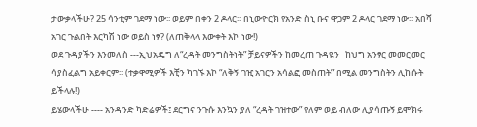ታውቃላችሁ? 25 ሳንቲም ገደማ ነው፡፡ ወይም በቀን 2 ዶላር፡፡ በኒውዮርክ የአንድ ስኒ ቡና ዋጋም 2 ዶላር ገደማ ነው፡፡ አበሻ አገር ጉልበት እርካሽ ነው ወይስ ነፃ? (ለጠቅላላ እውቀት እኮ ነው!)
ወደ ጉዳያችን እንመለስ ---ኢህአዴግ ለ“ረዳት መንግስትነት” ቻይናዎችን ከመረጠ ጉዳዩን   ከህግ አንፃር መመርመር ሳያስፈልግ አይቀርም፡፡ (ተቃዋሚዎች እቺን ካገኙ እኮ “ለቅኝ ገዢ አገርን አሳልፎ መስጠት” በሚል መንግስትን ሊከሱት ይችላሉ!)
ይሄውላችሁ ---- አንዳንድ ካድሬዎች፤ ደርግና ንጉሱ እንኳን ያለ “ረዳት ገዝተው” የለም ወይ ብለው ሊያሳጡኝ ይሞክሩ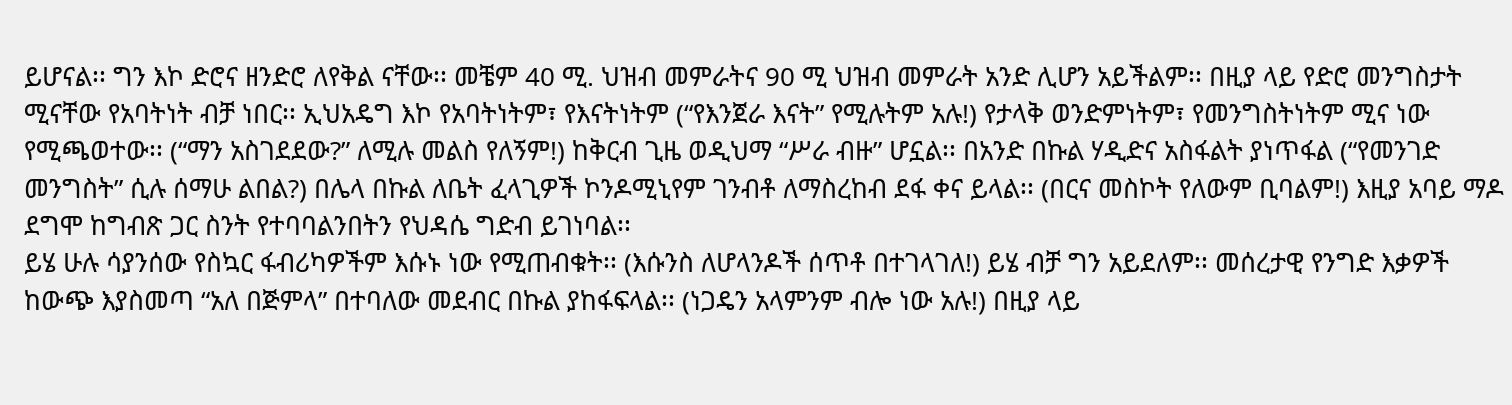ይሆናል፡፡ ግን እኮ ድሮና ዘንድሮ ለየቅል ናቸው፡፡ መቼም 40 ሚ. ህዝብ መምራትና 90 ሚ ህዝብ መምራት አንድ ሊሆን አይችልም፡፡ በዚያ ላይ የድሮ መንግስታት ሚናቸው የአባትነት ብቻ ነበር፡፡ ኢህአዴግ እኮ የአባትነትም፣ የእናትነትም (“የእንጀራ እናት” የሚሉትም አሉ!) የታላቅ ወንድምነትም፣ የመንግስትነትም ሚና ነው የሚጫወተው፡፡ (“ማን አስገደደው?” ለሚሉ መልስ የለኝም!) ከቅርብ ጊዜ ወዲህማ “ሥራ ብዙ” ሆኗል፡፡ በአንድ በኩል ሃዲድና አስፋልት ያነጥፋል (“የመንገድ መንግስት” ሲሉ ሰማሁ ልበል?) በሌላ በኩል ለቤት ፈላጊዎች ኮንዶሚኒየም ገንብቶ ለማስረከብ ደፋ ቀና ይላል፡፡ (በርና መስኮት የለውም ቢባልም!) እዚያ አባይ ማዶ ደግሞ ከግብጽ ጋር ስንት የተባባልንበትን የህዳሴ ግድብ ይገነባል፡፡
ይሄ ሁሉ ሳያንሰው የስኳር ፋብሪካዎችም እሱኑ ነው የሚጠብቁት፡፡ (እሱንስ ለሆላንዶች ሰጥቶ በተገላገለ!) ይሄ ብቻ ግን አይደለም፡፡ መሰረታዊ የንግድ እቃዎች ከውጭ እያስመጣ “አለ በጅምላ” በተባለው መደብር በኩል ያከፋፍላል፡፡ (ነጋዴን አላምንም ብሎ ነው አሉ!) በዚያ ላይ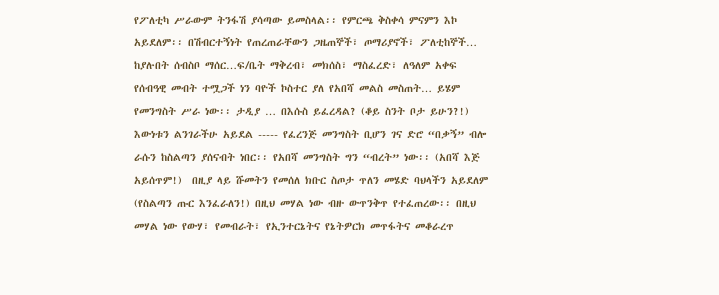የፖለቲካ ሥራውም ትንፋሽ ያሳጣው ይመስላል፡፡ የምርጫ ቅስቀሳ ምናምን እኮ አይደለም፡፡ በሽብርተኝነት የጠረጠራቸውን ጋዜጠኞች፣ ጦማሪያኖች፣ ፖለቲከኞች… ከያሉበት ሰብስቦ ማሰር…ፍ/ቤት ማቅረብ፣ መክሰስ፣ ማስፈረድ፣ ለዓለም አቀፍ የሰብዓዊ መብት ተሟጋች ነን ባዮች ኮስተር ያለ የአበሻ መልስ መስጠት… ይሄም የመንግስት ሥራ ነው፡፡ ታዲያ … በእሱስ ይፈረዳል? (ቆይ ስንት ቦታ ይሁን?!)
እውነቱን ልንገራችሁ አይደል ----- የፈረንጅ መንግስት ቢሆን ገና ድሮ “በቃኝ” ብሎ ራሱን ከስልጣን ያሰናብት ነበር፡፡ የአበሻ መንግስት ግን “ብረት” ነው፡፡ (አበሻ እጅ አይሰጥም!)  በዚያ ላይ ሹመትን የመሰለ ክቡር ስጦታ ጥለን መሄድ ባህላችን አይደለም (የስልጣን ጡር እንፈራለን!) በዚህ መሃል ነው ብዙ ውጥንቅጥ የተፈጠረው፡፡ በዚህ መሃል ነው የውሃ፣ የመብራት፣ የኢንተርኔትና የኔትዎርክ መጥፋትና መቆራረጥ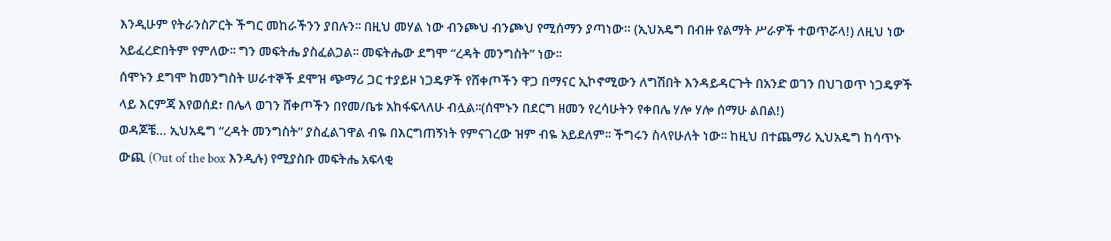እንዲሁም የትራንስፖርት ችግር መከራችንን ያበሉን፡፡ በዚህ መሃል ነው ብንጮህ ብንጮህ የሚሰማን ያጣነው። (ኢህአዴግ በብዙ የልማት ሥራዎች ተወጥሯላ!) ለዚህ ነው አይፈረድበትም የምለው፡፡ ግን መፍትሔ ያስፈልጋል፡፡ መፍትሔው ደግሞ “ረዳት መንግስት” ነው፡፡
ሰሞኑን ደግሞ ከመንግስት ሠራተኞች ደሞዝ ጭማሪ ጋር ተያይዞ ነጋዴዎች የሸቀጦችን ዋጋ በማናር ኢኮኖሚውን ለግሽበት እንዳይዳርጉት በአንድ ወገን በህገወጥ ነጋዴዎች ላይ እርምጃ እየወሰደ፣ በሌላ ወገን ሸቀጦችን በየመ/ቤቱ አከፋፍላለሁ ብሏል፡፡(ሰሞኑን በደርግ ዘመን የረሳሁትን የቀበሌ ሃሎ ሃሎ ሰማሁ ልበል!)
ወዳጆቼ… ኢህአዴግ “ረዳት መንግስት” ያስፈልገዋል ብዬ በእርግጠኝነት የምናገረው ዝም ብዬ አይደለም፡፡ ችግሩን ስላየሁለት ነው፡፡ ከዚህ በተጨማሪ ኢህአዴግ ከሳጥኑ ውጪ (Out of the box እንዲሉ) የሚያስቡ መፍትሔ አፍላቂ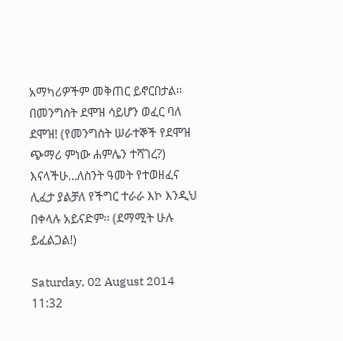አማካሪዎችም መቅጠር ይኖርበታል፡፡ በመንግስት ደሞዝ ሳይሆን ወፈር ባለ ደሞዝ! (የመንግስት ሠራተኞች የደሞዝ ጭማሪ ምነው ሐምሌን ተሻገረ?) እናላችሁ…ለስንት ዓመት የተወዘፈና ሊፈታ ያልቻለ የችግር ተራራ እኮ እንዲህ በቀላሉ አይናድም፡፡ (ደማሚት ሁሉ ይፈልጋል!)

Saturday, 02 August 2014 11:32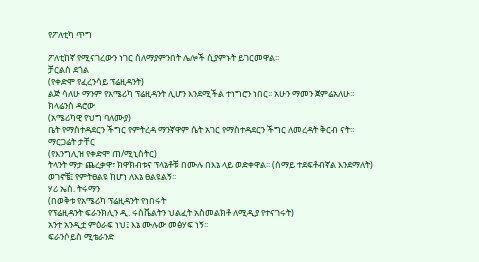የፖለቲካ ጥግ

ፖለቲከኛ የሚናገረውን ነገር ስለማያምንበት ሌሎች ሲያምኑት ይገርመዋል፡፡
ቻርልስ ደጎል
(የቀድሞ የፈረንሳይ ፕሬዚዳንት)
ልጅ ሳለሁ ማንም የአሜሪካ ፕሬዚዳንት ሊሆን እንደሚችል ተነግሮን ነበር፡፡ አሁን ማመን ጀምሬአለሁ፡፡
ክላሬንስ ዳሮው
(አሜሪካዊ የህግ ባለሙያ)
ቤት የማስተዳደርን ችግር የምትረዳ ማንኛዋም ሴት አገር የማስተዳደርን ችግር ለመረዳት ቅርብ ናት፡፡
ማርጋሬት ታቸር
(የእንግሊዝ የቀድሞ ጠ/ሚኒስትር)
ትላንት ማታ ጨረቃዋ፣ ክዋክብቱና ፕላኔቶቹ በሙሉ በእኔ ላይ ወድቀዋል፡፡ (ሰማይ ተደፍቶብኛል እንደማለት) ወገኖቼ፤ የምትፀልዩ ከሆነ ለእኔ ፀልዩልኝ፡፡
ሃሪ ኤስ. ትሩማን
(በወቅቱ የአሜሪካ ፕሬዚዳንት የነበሩት
የፕሬዚዳንት ፍራንክሊን ዲ. ሩስቬልትን ህልፈት አስመልክቶ ለሚዲያ የተናገሩት)
አንተ አንዲቷ ምዕራፍ ነህ፤ እኔ ሙሉው መፅሃፍ ነኝ፡፡
ፍራንሶይስ ሚቴራንድ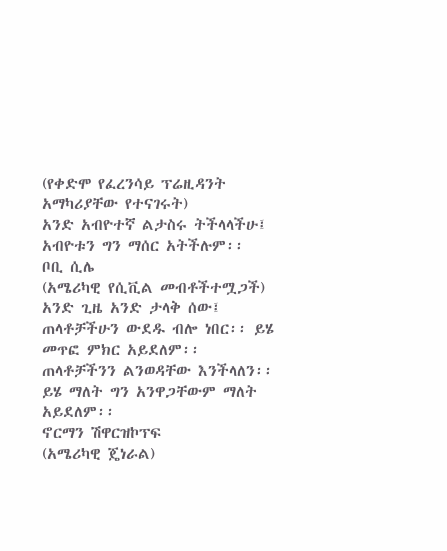(የቀድሞ የፈረንሳይ ፕሬዚዳንት አማካሪያቸው የተናገሩት)
አንድ አብዮተኛ ልታስሩ ትችላላችሁ፤ አብዮቱን ግን ማሰር አትችሉም፡፡
ቦቢ ሲሌ
(አሜሪካዊ የሲቪል መብቶችተሟጋች)
አንድ ጊዜ አንድ ታላቅ ሰው፤ ጠላቶቻችሁን ውደዱ ብሎ ነበር፡፡ ይሄ መጥፎ ምክር አይደለም፡፡ ጠላቶቻችንን ልንወዳቸው እንችላለን፡፡ ይሄ ማለት ግን አንዋጋቸውም ማለት አይደለም፡፡
ኖርማን ሽዋርዝኮፕፍ
(አሜሪካዊ ጄነራል)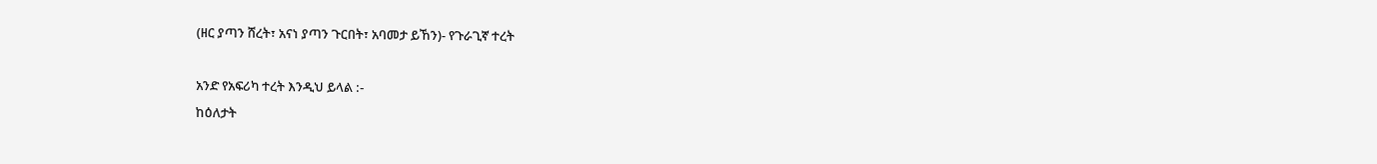(ዘር ያጣን ሸረት፣ አናነ ያጣን ጉርበት፣ አባመታ ይኸን)- የጉራጊኛ ተረት

አንድ የአፍሪካ ተረት እንዲህ ይላል :-
ከዕለታት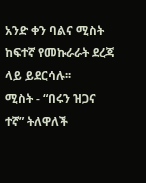አንድ ቀን ባልና ሚስት ከፍተኛ የመኩራራት ደረጃ ላይ ይደርሳሉ፡፡
ሚስት - “በሩን ዝጋና ተኛ” ትለዋለች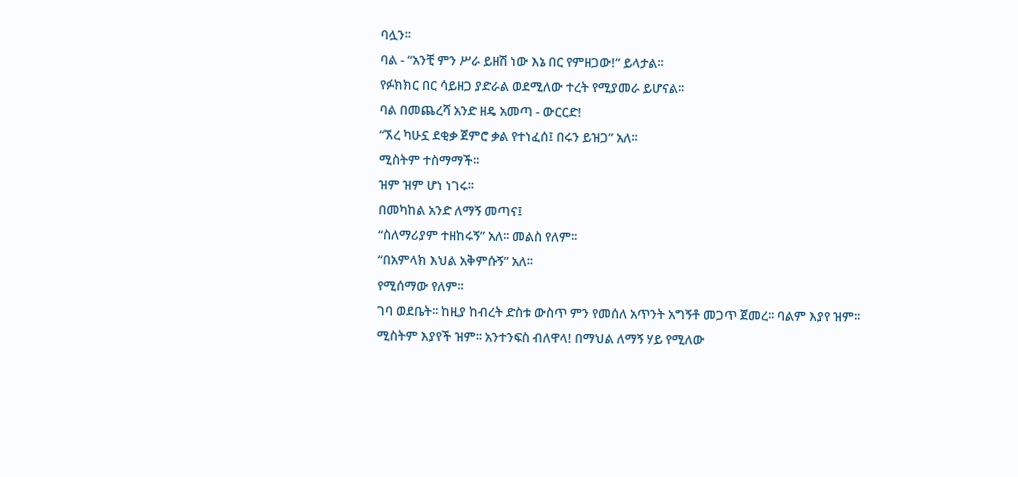ባሏን፡፡
ባል - “አንቺ ምን ሥራ ይዘሽ ነው እኔ በር የምዘጋው!” ይላታል፡፡
የፉክክር በር ሳይዘጋ ያድራል ወደሚለው ተረት የሚያመራ ይሆናል፡፡
ባል በመጨረሻ አንድ ዘዴ አመጣ - ውርርድ!
“ኧረ ካሁኗ ደቂቃ ጀምሮ ቃል የተነፈሰ፤ በሩን ይዝጋ” አለ፡፡
ሚስትም ተስማማች፡፡
ዝም ዝም ሆነ ነገሩ፡፡
በመካከል አንድ ለማኝ መጣና፤
“ስለማሪያም ተዘከሩኝ” አለ፡፡ መልስ የለም፡፡
“በአምላክ እህል አቅምሱኝ” አለ፡፡
የሚሰማው የለም፡፡
ገባ ወደቤት፡፡ ከዚያ ከብረት ድስቱ ውስጥ ምን የመሰለ አጥንት አግኝቶ መጋጥ ጀመረ፡፡ ባልም እያየ ዝም፡፡ ሚስትም እያየች ዝም፡፡ አንተንፍስ ብለዋላ! በማህል ለማኝ ሃይ የሚለው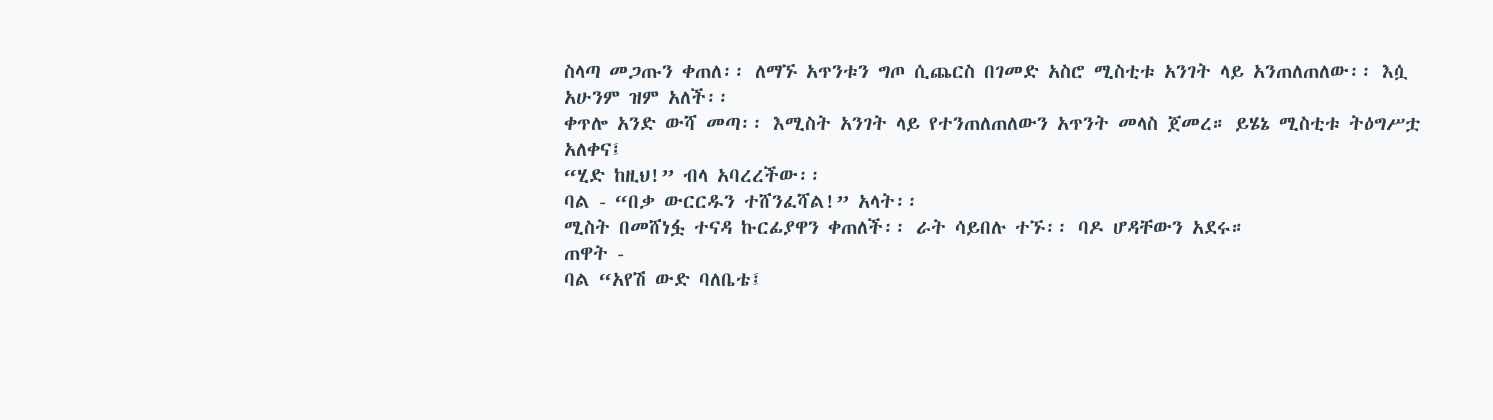ስላጣ መጋጡን ቀጠለ፡፡ ለማኙ አጥንቱን ግጦ ሲጨርስ በገመድ አስሮ ሚስቲቱ አንገት ላይ አንጠለጠለው፡፡ እሷ አሁንም ዝም አለች፡፡
ቀጥሎ አንድ ውሻ መጣ፡፡ እሚስት አንገት ላይ የተንጠለጠለውን አጥንት መላስ ጀመረ። ይሄኔ ሚስቲቱ ትዕግሥቷ አለቀና፤
“ሂድ ከዚህ!” ብላ አባረረችው፡፡
ባል - “በቃ ውርርዱን ተሸንፈሻል!” አላት፡፡
ሚስት በመሸነፏ ተናዳ ኩርፊያዋን ቀጠለች፡፡ ራት ሳይበሉ ተኙ፡፡ ባዶ ሆዳቸውን አደሩ።
ጠዋት -
ባል “አየሽ ውድ ባለቤቴ፤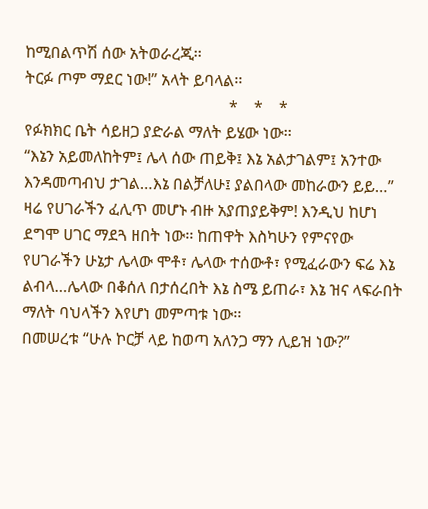ከሚበልጥሽ ሰው አትወራረጂ፡፡
ትርፉ ጦም ማደር ነው!” አላት ይባላል፡፡
                                                   *    *    *
የፉክክር ቤት ሳይዘጋ ያድራል ማለት ይሄው ነው፡፡
“እኔን አይመለከትም፤ ሌላ ሰው ጠይቅ፤ እኔ አልታገልም፤ አንተው እንዳመጣብህ ታገል…እኔ በልቻለሁ፤ ያልበላው መከራውን ይይ…” ዛሬ የሀገራችን ፈሊጥ መሆኑ ብዙ አያጠያይቅም! እንዲህ ከሆነ ደግሞ ሀገር ማደጓ ዘበት ነው፡፡ ከጠዋት እስካሁን የምናየው የሀገራችን ሁኔታ ሌላው ሞቶ፣ ሌላው ተሰውቶ፣ የሚፈራውን ፍሬ እኔ ልብላ…ሌላው በቆሰለ በታሰረበት እኔ ስሜ ይጠራ፣ እኔ ዝና ላፍራበት ማለት ባህላችን እየሆነ መምጣቱ ነው፡፡
በመሠረቱ “ሁሉ ኮርቻ ላይ ከወጣ አለንጋ ማን ሊይዝ ነው?”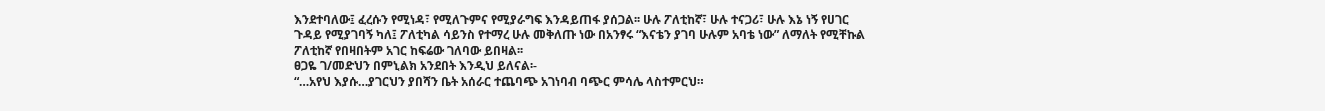እንደተባለው፤ ፈረሱን የሚነዳ፣ የሚለጉምና የሚያራግፍ እንዳይጠፋ ያሰጋል፡፡ ሁሉ ፖለቲከኛ፣ ሁሉ ተናጋሪ፣ ሁሉ እኔ ነኝ የሀገር ጉዳይ የሚያገባኝ ካለ፤ ፖለቲካል ሳይንስ የተማረ ሁሉ መቅለጡ ነው በአንፃሩ “እናቴን ያገባ ሁሉም አባቴ ነው” ለማለት የሚቸኩል ፖለቲከኛ የበዛበትም አገር ከፍሬው ገለባው ይበዛል፡፡
ፀጋዬ ገ/መድህን በምኒልክ አንደበት እንዲህ ይለናል፡-
“…አየህ እያሱ…ያገርህን ያበሻን ቤት አሰራር ተጨባጭ አገነባብ ባጭር ምሳሌ ላስተምርህ።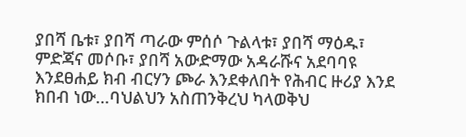ያበሻ ቤቱ፣ ያበሻ ጣራው ምሰሶ ጉልላቱ፣ ያበሻ ማዕዱ፣ ምድጃና መሶቡ፣ ያበሻ አውድማው አዳራሹና አደባባዩ እንደፀሐይ ክብ ብርሃን ጮራ እንደቀለበት የሕብር ዙሪያ እንደ ክበብ ነው…ባህልህን አስጠንቅረህ ካላወቅህ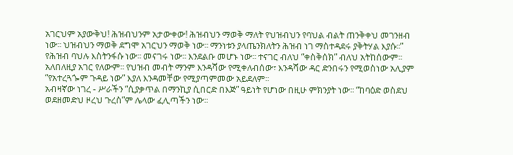አገርህም አያውቅህ! ሕዝብህንም አታውቀው! ሕዝብህን ማወቅ ማለት የህዝብህን የባህል ብልት ጠንቅቀህ መገንዘብ ነው፡፡ ህዝብህን ማወቅ ደግሞ አገርህን ማወቅ ነው፡፡ ማንነቱን ያላጤንክለትን ሕዝብ ነገ ማስተዳደሩ ያቅትሃል እያሱ፡፡”
የሕዝብ ባህሉ እስትንፋሱ ነው፡፡ መናገሩ ነው፡፡ እንደልቡ መሆኑ ነው፡፡ ተናገር ብለህ “ቀስቅሰክ” ብለህ አትከሰውም፡፡ አለበለዚያ አገር የለውም፡፡ የህዝብ መብት ማንም እንዳሻው የሚቀለብሰው፣ እንዳሻው ዳር ድንበሩን የሚወስነው አሊያም “የአተረጓጐም ጉዳይ ነው” እያለ እንዳመቸው የሚያጣምመው አይደለም፡፡
አብዛኛው ነገረ - ሥራችን “ሲያቃጥል በማንኪያ ሲበርድ በእጅ” ዓይነት የሆነው በዚሁ ምክንያት ነው፡፡ “ከባዕድ ወስደህ ወደዘመድህ ዞረህ ጉረስ”ም ሌላው ፈሊጣችን ነው፡፡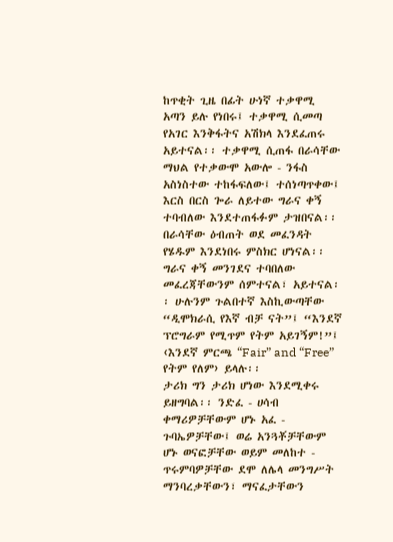ከጥቂት ጊዜ በፊት ሁነኛ ተቃዋሚ አጣን ይሉ የነበሩ፤ ተቃዋሚ ሲመጣ የአገር እንቅፋትና አሽክላ እንደፈጠሩ አይተናል፡፡ ተቃዋሚ ሲጠፋ በራሳቸው ማህል የተቃውሞ አውሎ - ንፋስ አስነስተው ተከፋፍለው፤ ተሰነጣጥቀው፤ እርስ በርስ ጐራ ለይተው ግራና ቀኝ ተባብለው እንደተጠፋፉም ታዝበናል፡፡ በራሳቸው ዕብጠት ወደ መፈንዳት የሄዱም እንደነበሩ ምስክር ሆነናል፡፡ ግራና ቀኝ መንገደና ተባበለው መፈረጃቸውንም ሰምተናል፣ አይተናል፡፡ ሁሉንም ጉልበተኛ እስኪውጣቸው “ዲሞክራሲ የእኛ ብቻ ናት”፤ “እንደኛ ፕሮግራም የሚጥም የትም አይገኝም!”፤ ‹እንደኛ ምርጫ “Fair” and “Free” የትም የለም› ይላሉ፡፡
ታሪክ ግን ታሪክ ሆነው እንደሚቀሩ ይዘግባል፡፡ ንድፈ - ሀሳብ ቀማሪዎቻቸውም ሆኑ አፈ - ጉባኤዎቻቸው፤ ወሬ አንጓቾቻቸውም ሆኑ ወናፎቻቸው ወይም መለከተ - ጥሩምባዎቻቸው ደሞ ለሌላ መንግሥት ማንባረቃቸውን፣ ማናፈታቸውን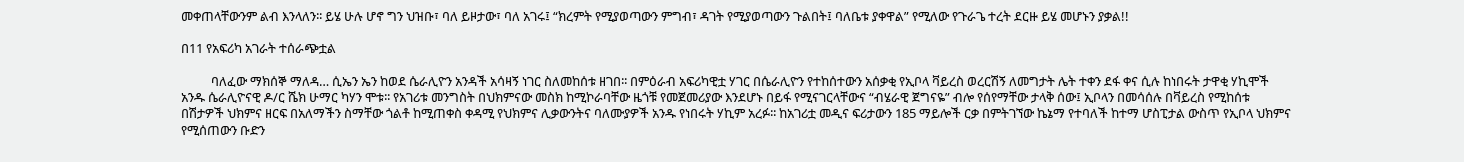መቀጠላቸውንም ልብ እንላለን፡፡ ይሄ ሁሉ ሆኖ ግን ህዝቡ፣ ባለ ይዞታው፣ ባለ አገሩ፤ “ክረምት የሚያወጣውን ምግብ፣ ዳገት የሚያወጣውን ጉልበት፤ ባለቤቱ ያቀዋል” የሚለው የጉራጌ ተረት ደርዙ ይሄ መሆኑን ያቃል!!

በ11 የአፍሪካ አገራት ተሰራጭቷል

          ባለፈው ማክሰኞ ማለዳ… ሲኤን ኤን ከወደ ሴራሊዮን አንዳች አሳዛኝ ነገር ስለመከሰቱ ዘገበ፡፡ በምዕራብ አፍሪካዊቷ ሃገር በሴራሊዮን የተከሰተውን አሰቃቂ የኢቦላ ቫይረስ ወረርሽኝ ለመግታት ሌት ተቀን ደፋ ቀና ሲሉ ከነበሩት ታዋቂ ሃኪሞች አንዱ ሴራሊዮናዊ ዶ/ር ሼክ ሁማር ካሃን ሞቱ፡፡ የአገሪቱ መንግስት በህክምናው መስክ ከሚኮራባቸው ዜጎቹ የመጀመሪያው እንደሆኑ በይፋ የሚናገርላቸውና “ብሄራዊ ጀግናዬ” ብሎ የሰየማቸው ታላቅ ሰው፤ ኢቦላን በመሳሰሉ በቫይረስ የሚከሰቱ በሽታዎች ህክምና ዘርፍ በአለማችን ስማቸው ጎልቶ ከሚጠቀስ ቀዳሚ የህክምና ሊቃውንትና ባለሙያዎች አንዱ የነበሩት ሃኪም አረፉ፡፡ ከአገሪቷ መዲና ፍሪታውን 185 ማይሎች ርቃ በምትገኘው ኬኔማ የተባለች ከተማ ሆስፒታል ውስጥ የኢቦላ ህክምና የሚሰጠውን ቡድን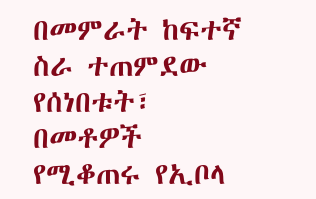በመምራት ከፍተኛ ስራ ተጠምደው የሰነበቱት፣ በመቶዎች የሚቆጠሩ የኢቦላ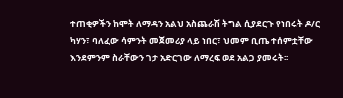ተጠቂዎችን ከሞት ለማዳን አልህ አስጨራሽ ትግል ሲያደርጉ የነበሩት ዶ/ር ካሃን፣ ባለፈው ሳምንት መጀመሪያ ላይ ነበር፣ ህመም ቢጤ ተሰምቷቸው እንደምንም ስራቸውን ገታ አድርገው ለማረፍ ወደ አልጋ ያመሩት፡፡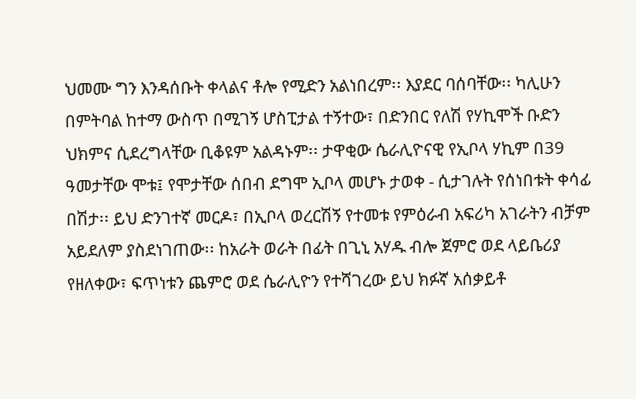ህመሙ ግን እንዳሰቡት ቀላልና ቶሎ የሚድን አልነበረም፡፡ እያደር ባሰባቸው፡፡ ካሊሁን በምትባል ከተማ ውስጥ በሚገኝ ሆስፒታል ተኝተው፣ በድንበር የለሽ የሃኪሞች ቡድን ህክምና ሲደረግላቸው ቢቆዩም አልዳኑም፡፡ ታዋቂው ሴራሊዮናዊ የኢቦላ ሃኪም በ39 ዓመታቸው ሞቱ፤ የሞታቸው ሰበብ ደግሞ ኢቦላ መሆኑ ታወቀ - ሲታገሉት የሰነበቱት ቀሳፊ በሽታ፡፡ ይህ ድንገተኛ መርዶ፣ በኢቦላ ወረርሽኝ የተመቱ የምዕራብ አፍሪካ አገራትን ብቻም አይደለም ያስደነገጠው፡፡ ከአራት ወራት በፊት በጊኒ አሃዱ ብሎ ጀምሮ ወደ ላይቤሪያ የዘለቀው፣ ፍጥነቱን ጨምሮ ወደ ሴራሊዮን የተሻገረው ይህ ክፉኛ አሰቃይቶ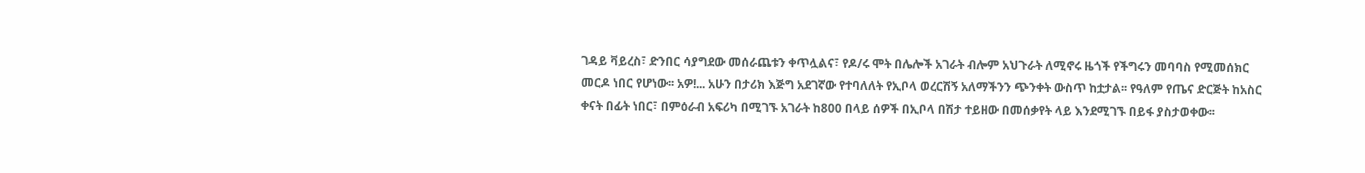ገዳይ ቫይረስ፣ ድንበር ሳያግደው መሰራጨቱን ቀጥሏልና፣ የዶ/ሩ ሞት በሌሎች አገራት ብሎም አህጉራት ለሚኖሩ ዜጎች የችግሩን መባባስ የሚመሰክር መርዶ ነበር የሆነው፡፡ አዎ!... አሁን በታሪክ እጅግ አደገኛው የተባለለት የኢቦላ ወረርሽኝ አለማችንን ጭንቀት ውስጥ ከቷታል፡፡ የዓለም የጤና ድርጅት ከአስር ቀናት በፊት ነበር፣ በምዕራብ አፍሪካ በሚገኙ አገራት ከ800 በላይ ሰዎች በኢቦላ በሽታ ተይዘው በመሰቃየት ላይ እንደሚገኙ በይፋ ያስታወቀው፡፡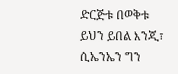ድርጅቱ በወቅቱ ይህን ይበል እንጂ፣ ሲኤንኤን ግን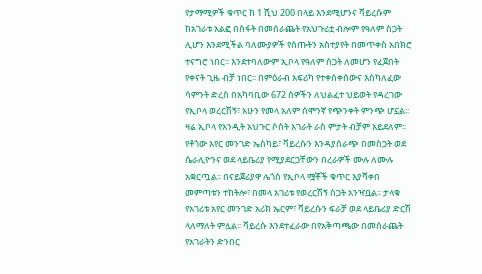የታማሚዎች ቁጥር ከ 1 ሺህ 200 በላይ እንደሚሆንና ቫይረሱም ከአገራቱ አልፎ በስፋት በመሰራጨት የአህጉሪቷ ብሎም የዓለም ስጋት ሊሆን እንደሚችል ባለሙያዎች የሰጡትን አስተያየት በመጥቀስ አበክሮ ተናግሮ ነበር፡፡ እንደተባለውም ኢቦላ የዓለም ስጋት ለመሆን የፈጀበት የቀናት ጊዜ ብቻ ነበር፡፡ በምዕራብ አፍሪካ የተቀሰቀሰውና እስካለፈው ሳምንት ድረስ በአካባቢው 672 ሰዎችን ለህልፈተ ህይወት የዳረገው የኢቦላ ወረርሽኝ፣ አሁን የመላ አለም ሰሞንኛ የጭንቀት ምንጭ ሆኗል፡፡ ዛሬ ኢቦላ የአንዲት አህጉር ሶስት አገራት ራስ ምታት ብቻም አይደለም፡፡ የቶጎው አየር መንገድ ኤስካይ፣ ቫይረሱን እንዳያሰራጭ በመስጋት ወደ ሴራሊዮንና ወደ ላይቤሪያ የሚያደርጋቸውን በረራዎች ሙሉ ለሙሉ አቋርጧል፡፡ በናይጀሪያዋ ሌጎስ የኢቦላ ሟቾች ቁጥር እያሻቀበ መምጣቱን ተከትሎ፣ በመላ አገሪቱ የወረርሽኝ ስጋት አንዣቧል፡፡ ታላቁ የአገሪቱ አየር መንገድ አሪክ ኤርም፣ ቫይረሱን ፍራቻ ወደ ላይቤሪያ ድርሽ ላለማለት ምሏል፡፡ ቫይረሱ እንደተፈራው በየአቅጣጫው በመሰራጨት የአገራትን ድንበር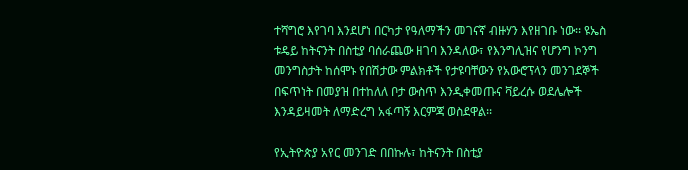ተሻግሮ እየገባ እንደሆነ በርካታ የዓለማችን መገናኛ ብዙሃን እየዘገቡ ነው፡፡ ዩኤስ ቱዴይ ከትናንት በስቲያ ባሰራጨው ዘገባ እንዳለው፣ የእንግሊዝና የሆንግ ኮንግ መንግስታት ከሰሞኑ የበሽታው ምልክቶች የታዩባቸውን የአውሮፕላን መንገደኞች በፍጥነት በመያዝ በተከለለ ቦታ ውስጥ እንዲቀመጡና ቫይረሱ ወደሌሎች እንዳይዛመት ለማድረግ አፋጣኝ እርምጃ ወስደዋል፡፡

የኢትዮጵያ አየር መንገድ በበኩሉ፣ ከትናንት በስቲያ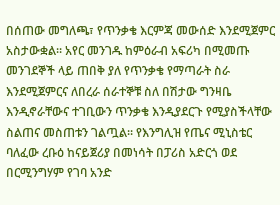በሰጠው መግለጫ፣ የጥንቃቄ እርምጃ መውሰድ እንደሚጀምር አስታውቋል፡፡ አየር መንገዱ ከምዕራብ አፍሪካ በሚመጡ መንገደኞች ላይ ጠበቅ ያለ የጥንቃቄ የማጣራት ስራ እንደሚጀምርና ለበረራ ሰራተኞቹ ስለ በሽታው ግንዛቤ እንዲኖራቸውና ተገቢውን ጥንቃቄ እንዲያደርጉ የሚያስችላቸው ስልጠና መስጠቱን ገልጧል፡፡ የእንግሊዝ የጤና ሚኒስቴር ባለፈው ረቡዕ ከናይጀሪያ በመነሳት በፓሪስ አድርጎ ወደ በርሚንግሃም የገባ አንድ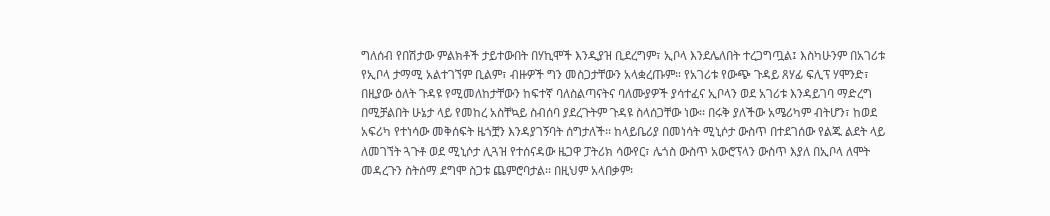ግለሰብ የበሽታው ምልክቶች ታይተውበት በሃኪሞች እንዲያዝ ቢደረግም፣ ኢቦላ እንደሌለበት ተረጋግጧል፤ እስካሁንም በአገሪቱ የኢቦላ ታማሚ አልተገኘም ቢልም፣ ብዙዎች ግን መስጋታቸውን አላቋረጡም። የአገሪቱ የውጭ ጉዳይ ጸሃፊ ፍሊፕ ሃሞንድ፣ በዚያው ዕለት ጉዳዩ የሚመለከታቸውን ከፍተኛ ባለስልጣናትና ባለሙያዎች ያሳተፈና ኢቦላን ወደ አገሪቱ እንዳይገባ ማድረግ በሚቻልበት ሁኔታ ላይ የመከረ አስቸኳይ ስብሰባ ያደረጉትም ጉዳዩ ስላሰጋቸው ነው፡፡ በሩቅ ያለችው አሜሪካም ብትሆን፣ ከወደ አፍሪካ የተነሳው መቅሰፍት ዜጎቿን እንዳያገኝባት ሰግታለች፡፡ ከላይቤሪያ በመነሳት ሚኒሶታ ውስጥ በተደገሰው የልጁ ልደት ላይ ለመገኘት ጓጉቶ ወደ ሚኒሶታ ሊጓዝ የተሰናዳው ዜጋዋ ፓትሪክ ሳውየር፣ ሌጎስ ውስጥ አውሮፕላን ውስጥ እያለ በኢቦላ ለሞት መዳረጉን ስትሰማ ደግሞ ስጋቱ ጨምሮባታል፡፡ በዚህም አላበቃም፡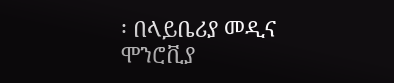፡ በላይቤሪያ መዲና ሞንሮቪያ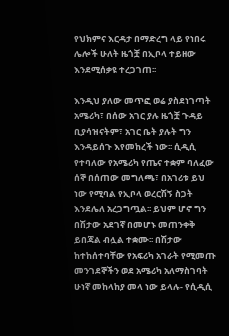የህክምና እርዳታ በማድረግ ላይ የነበሩ ሌሎች ሁለት ዜጎቿ በኢቦላ ተይዘው እንደሚሰቃዩ ተረጋገጠ፡፡

እንዲህ ያለው መጥፎ ወሬ ያስደነገጣት አሜሪካ፣ በሰው አገር ያሉ ዜጎቿ ጉዳይ ቢያሳዝናትም፣ አገር ቤት ያሉት ግን እንዳይሰጉ እየመከረች ነው፡፡ ሲዲሲ የተባለው የአሜሪካ የጤና ተቋም ባለፈው ሰኞ በሰጠው መግለጫ፣ በአገሪቱ ይህ ነው የሚባል የኢቦላ ወረርሽኝ ስጋት እንደሌለ አረጋግጧል፡፡ ይህም ሆኖ ግን በሽታው አደገኛ በመሆኑ መጠንቀቅ ይበጃል ብሏል ተቋሙ፡፡ በሽታው ከተከሰተባቸው የአፍሪካ አገራት የሚመጡ መንገደኞችን ወደ አሜሪካ አለማስገባት ሁነኛ መከላከያ መላ ነው ይላሉ- የሲዲሲ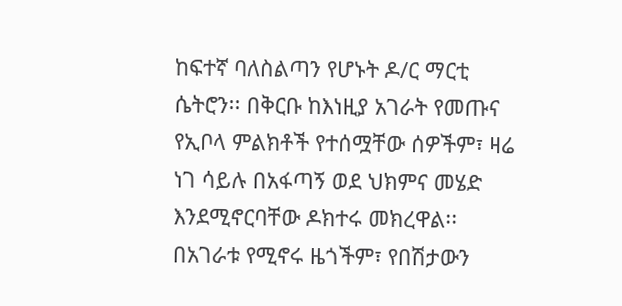ከፍተኛ ባለስልጣን የሆኑት ዶ/ር ማርቲ ሴትሮን፡፡ በቅርቡ ከእነዚያ አገራት የመጡና የኢቦላ ምልክቶች የተሰሟቸው ሰዎችም፣ ዛሬ ነገ ሳይሉ በአፋጣኝ ወደ ህክምና መሄድ እንደሚኖርባቸው ዶክተሩ መክረዋል፡፡ በአገራቱ የሚኖሩ ዜጎችም፣ የበሽታውን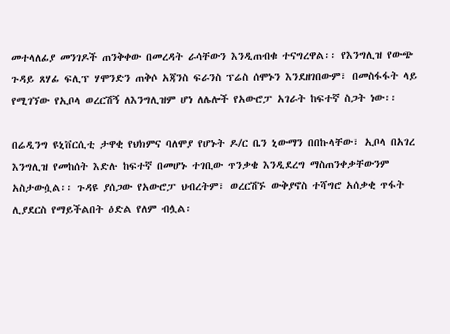መተላለፊያ መንገዶች ጠንቅቀው በመረዳት ራሳቸውን እንዲጠብቁ ተናግረዋል፡፡ የእንግሊዝ የውጭ ጉዳይ ጸሃፊ ፍሊፕ ሃሞንድን ጠቅሶ አጃንስ ፍራንስ ፕሬስ ሰሞኑን እንደዘገበውም፣ በመስፋፋት ላይ የሚገኘው የኢቦላ ወረርሽኝ ለእንግሊዝም ሆነ ለሌሎች የአውሮፓ አገራት ከፍተኛ ስጋት ነው፡፡

በሬዲንግ ዩኒቨርሲቲ ታዋቂ የህክምና ባለሞያ የሆኑት ዶ/ር ቤን ኒውማን በበኩላቸው፣ ኢቦላ በአገረ እንግሊዝ የመከሰት እድሉ ከፍተኛ በመሆኑ ተገቢው ጥንቃቄ እንዲደረግ ማስጠንቀቃቸውንም አስታውሷል፡፡ ጉዳዩ ያሰጋው የአውሮፓ ህብረትም፣ ወረርሽኙ ውቅያኖስ ተሻግሮ አሰቃቂ ጥፋት ሊያደርስ የማይችልበት ዕድል የለም ብሏል፡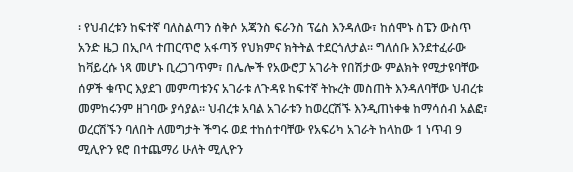፡ የህብረቱን ከፍተኛ ባለስልጣን ሰቅሶ አጃንስ ፍራንስ ፕሬስ እንዳለው፣ ከሰሞኑ ስፔን ውስጥ አንድ ዜጋ በኢቦላ ተጠርጥሮ አፋጣኝ የህክምና ክትትል ተደርጎለታል፡፡ ግለሰቡ እንደተፈራው ከቫይረሱ ነጻ መሆኑ ቢረጋገጥም፣ በሌሎች የአውሮፓ አገራት የበሽታው ምልክት የሚታዩባቸው ሰዎች ቁጥር እያደገ መምጣቱንና አገራቱ ለጉዳዩ ከፍተኛ ትኩረት መስጠት እንዳለባቸው ህብረቱ መምከሩንም ዘገባው ያሳያል፡፡ ህብረቱ አባል አገራቱን ከወረርሽኙ እንዲጠነቀቁ ከማሳሰብ አልፎ፣ ወረርሽኙን ባለበት ለመግታት ችግሩ ወደ ተከሰተባቸው የአፍሪካ አገራት ከላከው 1 ነጥብ 9 ሚሊዮን ዩሮ በተጨማሪ ሁለት ሚሊዮን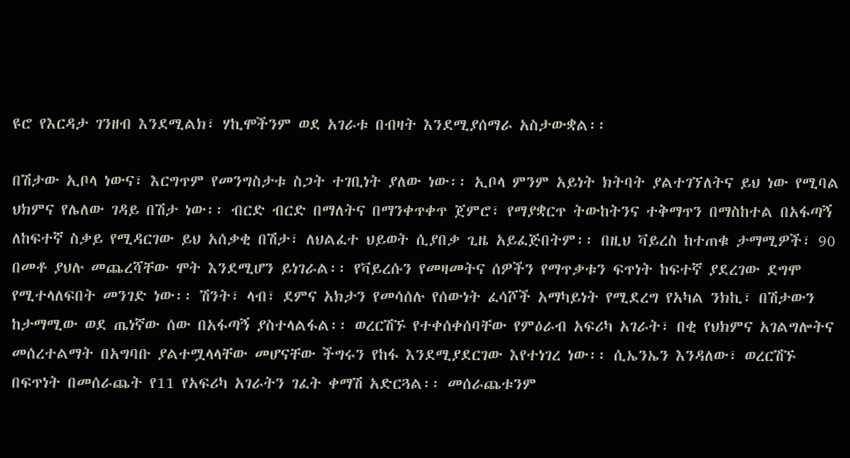ዩሮ የእርዳታ ገንዘብ እንደሚልክ፣ ሃኪሞችንም ወደ አገራቱ በብዛት እንደሚያሰማራ አስታውቋል፡፡

በሽታው ኢቦላ ነውና፣ እርግጥም የመንግስታቱ ስጋት ተገቢነት ያለው ነው፡፡ ኢቦላ ምንም አይነት ክትባት ያልተገኘለትና ይህ ነው የሚባል ህክምና የሌለው ገዳይ በሽታ ነው፡፡ ብርድ ብርድ በማለትና በማንቀጥቀጥ ጀምሮ፣ የማያቋርጥ ትውከትንና ተቅማጥን በማስከተል በአፋጣኝ ለከፍተኛ ስቃይ የሚዳርገው ይህ አሰቃቂ በሽታ፣ ለህልፈተ ህይወት ሲያበቃ ጊዜ አይፈጅበትም፡፡ በዚህ ቫይረስ ከተጠቁ ታማሚዎች፣ 90 በመቶ ያህሉ መጨረሻቸው ሞት እንደሚሆን ይነገራል፡፡ የቫይረሱን የመዛመትና ሰዎችን የማጥቃቱን ፍጥነት ከፍተኛ ያደረገው ደግሞ የሚተላለፍበት መንገድ ነው፡፡ ሽንት፣ ላብ፣ ደምና አክታን የመሳሰሉ የሰውነት ፈሳሾች አማካይነት የሚደረግ የአካል ንክኪ፣ በሽታውን ከታማሚው ወደ ጤነኛው ሰው በአፋጣኝ ያስተላልፋል፡፡ ወረርሽኙ የተቀሰቀሰባቸው የምዕራብ አፍሪካ አገራት፣ በቂ የህክምና አገልግሎትና መሰረተልማት በአግባቡ ያልተሟላላቸው መሆናቸው ችግሩን የከፋ እንደሚያደርገው እየተነገረ ነው፡፡ ሲኤንኤን እንዳለው፣ ወረርሽኙ በፍጥነት በመሰራጨት የ11 የአፍሪካ አገራትን ገፈት ቀማሽ አድርጓል፡፡ መሰራጨቱንም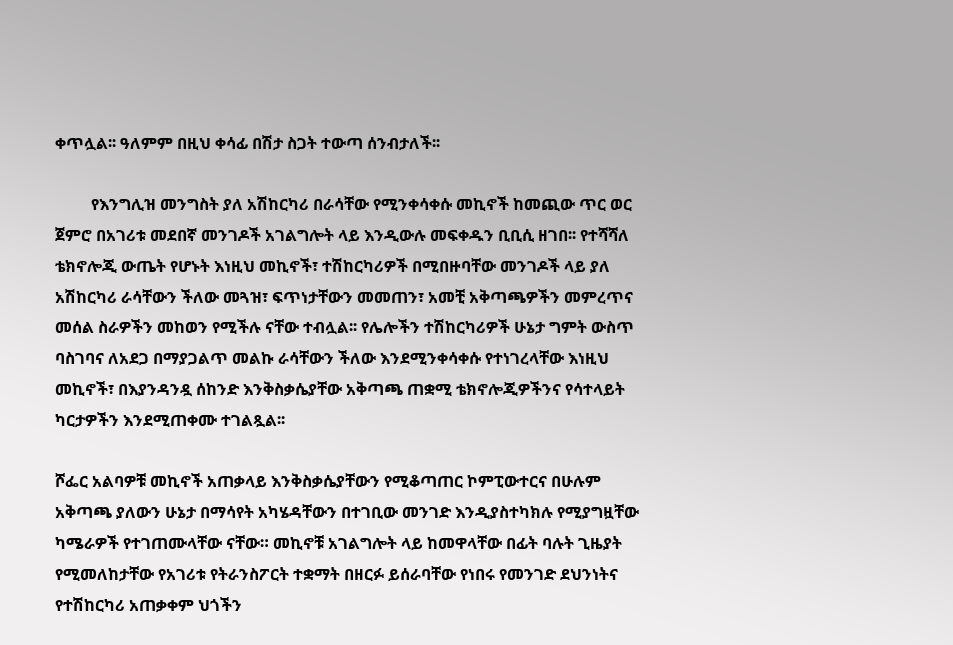ቀጥሏል፡፡ ዓለምም በዚህ ቀሳፊ በሽታ ስጋት ተውጣ ሰንብታለች፡፡

         የእንግሊዝ መንግስት ያለ አሽከርካሪ በራሳቸው የሚንቀሳቀሱ መኪኖች ከመጪው ጥር ወር ጀምሮ በአገሪቱ መደበኛ መንገዶች አገልግሎት ላይ እንዲውሉ መፍቀዱን ቢቢሲ ዘገበ፡፡ የተሻሻለ ቴክኖሎጂ ውጤት የሆኑት እነዚህ መኪኖች፣ ተሽከርካሪዎች በሚበዙባቸው መንገዶች ላይ ያለ አሽከርካሪ ራሳቸውን ችለው መጓዝ፣ ፍጥነታቸውን መመጠን፣ አመቺ አቅጣጫዎችን መምረጥና መሰል ስራዎችን መከወን የሚችሉ ናቸው ተብሏል፡፡ የሌሎችን ተሽከርካሪዎች ሁኔታ ግምት ውስጥ ባስገባና ለአደጋ በማያጋልጥ መልኩ ራሳቸውን ችለው እንደሚንቀሳቀሱ የተነገረላቸው እነዚህ መኪኖች፣ በእያንዳንዷ ሰከንድ እንቅስቃሴያቸው አቅጣጫ ጠቋሚ ቴክኖሎጂዎችንና የሳተላይት ካርታዎችን እንደሚጠቀሙ ተገልጿል፡፡

ሾፌር አልባዎቹ መኪኖች አጠቃላይ እንቅስቃሴያቸውን የሚቆጣጠር ኮምፒውተርና በሁሉም አቅጣጫ ያለውን ሁኔታ በማሳየት አካሄዳቸውን በተገቢው መንገድ እንዲያስተካክሉ የሚያግዟቸው ካሜራዎች የተገጠሙላቸው ናቸው። መኪኖቹ አገልግሎት ላይ ከመዋላቸው በፊት ባሉት ጊዜያት የሚመለከታቸው የአገሪቱ የትራንስፖርት ተቋማት በዘርፉ ይሰራባቸው የነበሩ የመንገድ ደህንነትና የተሽከርካሪ አጠቃቀም ህጎችን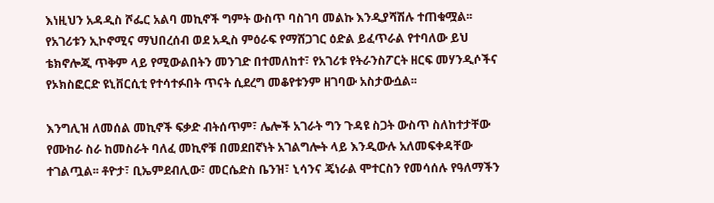እነዚህን አዳዲስ ሾፌር አልባ መኪኖች ግምት ውስጥ ባስገባ መልኩ እንዲያሻሽሉ ተጠቁሟል፡፡ የአገሪቱን ኢኮኖሚና ማህበረሰብ ወደ አዲስ ምዕራፍ የማሸጋገር ዕድል ይፈጥራል የተባለው ይህ ቴክኖሎጂ ጥቅም ላይ የሚውልበትን መንገድ በተመለከተ፣ የአገሪቱ የትራንስፖርት ዘርፍ መሃንዲሶችና የኦክስፎርድ ዩኒቨርሲቲ የተሳተፉበት ጥናት ሲደረግ መቆየቱንም ዘገባው አስታውሷል፡፡

እንግሊዝ ለመሰል መኪኖች ፍቃድ ብትሰጥም፣ ሌሎች አገራት ግን ጉዳዩ ስጋት ውስጥ ስለከተታቸው የሙከራ ስራ ከመስራት ባለፈ መኪኖቹ በመደበኛነት አገልግሎት ላይ እንዲውሉ አለመፍቀዳቸው ተገልጧል፡፡ ቶዮታ፣ ቢኤምደብሊው፣ መርሴድስ ቤንዝ፣ ኒሳንና ጄነራል ሞተርስን የመሳሰሉ የዓለማችን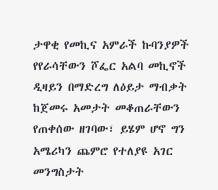ታዋቂ የመኪና አምራች ኩባንያዎች የየራሳቸውን ሾፌር አልባ መኪኖች ዲዛይን በማድረግ ለዕይታ ማብቃት ከጀመሩ አመታት መቆጠራቸውን የጠቀሰው ዘገባው፣ ይሄም ሆኖ ግን አሜሪካን ጨምሮ የተለያዩ አገር መንግስታት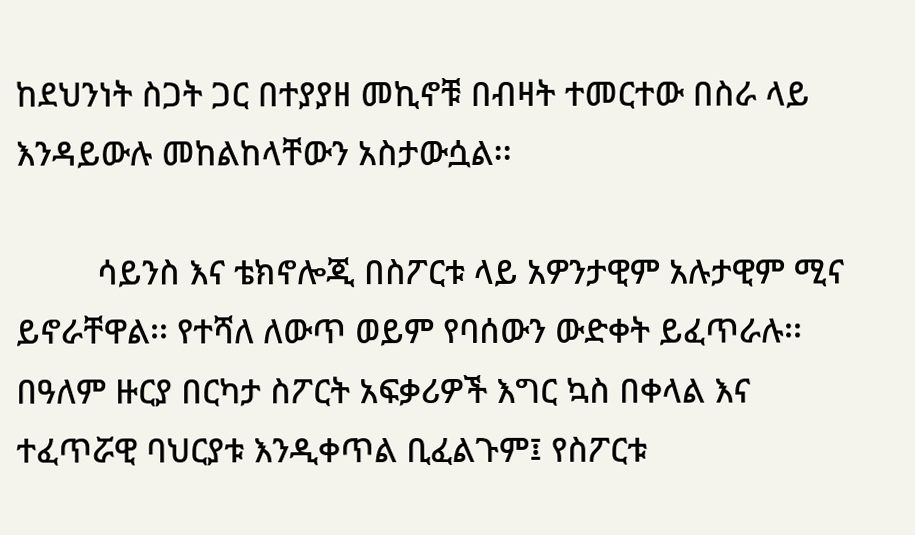ከደህንነት ስጋት ጋር በተያያዘ መኪኖቹ በብዛት ተመርተው በስራ ላይ እንዳይውሉ መከልከላቸውን አስታውሷል፡፡

         ሳይንስ እና ቴክኖሎጂ በስፖርቱ ላይ አዎንታዊም አሉታዊም ሚና ይኖራቸዋል፡፡ የተሻለ ለውጥ ወይም የባሰውን ውድቀት ይፈጥራሉ፡፡ በዓለም ዙርያ በርካታ ስፖርት አፍቃሪዎች እግር ኳስ በቀላል እና ተፈጥሯዊ ባህርያቱ እንዲቀጥል ቢፈልጉም፤ የስፖርቱ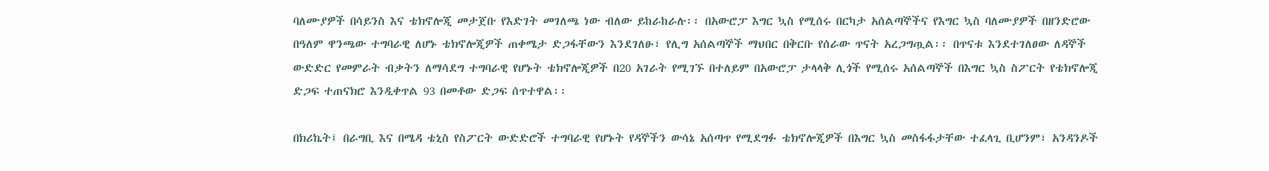ባለሙያዎች በሳይንስ እና ቴክኖሎጂ መታጀቡ የእድገት መገለጫ ነው ብለው ይከራከራሉ፡፡ በአውሮፓ እግር ኳስ የሚሰሩ በርካታ አሰልጣኞችና የእግር ኳስ ባለሙያዎች በዘንድሮው በዓለም ዋንጫው ተግባራዊ ለሆኑ ቴክኖሎጂዎች ጠቀሜታ ድጋፋቸውን እንደገለፁ፣ የሊግ አሰልጣኞች ማህበር በቅርቡ የሰራው ጥናት አረጋግጧል፡፡ በጥናቱ እንደተገለፀው ለዳኞች ውድድር የመምራት ብቃትን ለማሳደግ ተግባራዊ የሆኑት ቴክኖሎጂዎች በ20 አገራት የሚገኙ በተለይም በአውሮፓ ታላላቅ ሊጎች የሚሰሩ አሰልጣኞች በእግር ኳስ ስፖርት የቴክኖሎጂ ድጋፍ ተጠናክሮ እንዲቀጥል 93 በመቶው ድጋፍ ሰጥተዋል፡፡

በክሪኬት፤ በራግቢ እና በሜዳ ቴኒስ የስፖርት ውድድሮች ተግባራዊ የሆኑት የዳኞችን ውሳኔ አሰጣጥ የሚደግፉ ቴክኖሎጂዎች በእግር ኳስ መስፋፋታቸው ተፈላጊ ቢሆንም፣ አንዳንዶች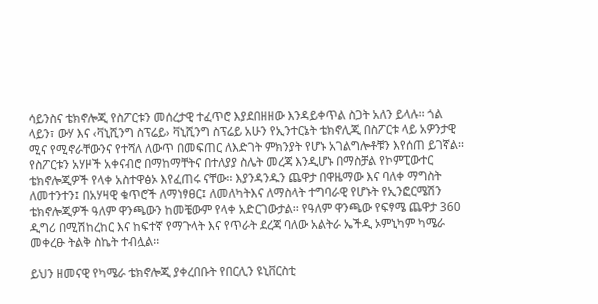ሳይንስና ቴክኖሎጂ የስፖርቱን መሰረታዊ ተፈጥሮ እያደበዘዘው እንዳይቀጥል ስጋት አለን ይላሉ፡፡ ጎል ላይን፣ ውሃ እና ‹ቫኒሺንግ ስፕሬይ› ቫኒሺንግ ስፕሬይ አሁን የኢንተርኔት ቴክኖሊጂ በስፖርቱ ላይ አዎንታዊ ሚና የሚኖራቸውንና የተሻለ ለውጥ በመፍጠር ለእድገት ምክንያት የሆኑ አገልግሎቶቹን እየሰጠ ይገኛል፡፡ የስፖርቱን አሃዞች አቀናብሮ በማከማቸትና በተለያያ ስሌት መረጃ እንዲሆኑ በማስቻል የኮምፒውተር ቴክኖሎጂዎች የላቀ አስተዋፅኦ እየፈጠሩ ናቸው፡፡ እያንዳንዱን ጨዋታ በዋዜማው እና ባለቀ ማግስት ለመተንተን፤ በአሃዛዊ ቁጥሮች ለማነፃፀር፤ ለመለካትእና ለማስላት ተግባራዊ የሆኑት የኢንፎርሜሽን ቴክኖሎጂዎች ዓለም ዋንጫውን ከመቼውም የላቀ አድርገውታል፡፡ የዓለም ዋንጫው የፍፃሜ ጨዋታ 360 ዲግሪ በሚሽከረከር እና ከፍተኛ የማጉላት እና የጥራት ደረጃ ባለው አልትራ ኤችዲ ኦምኒካም ካሜራ መቀረፁ ትልቅ ስኬት ተብሏል፡፡

ይህን ዘመናዊ የካሜራ ቴክኖሎጂ ያቀረበቡት የበርሊን ዩኒቨርስቲ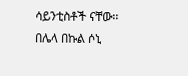ሳይንቲስቶች ናቸው፡፡ በሌላ በኩል ሶኒ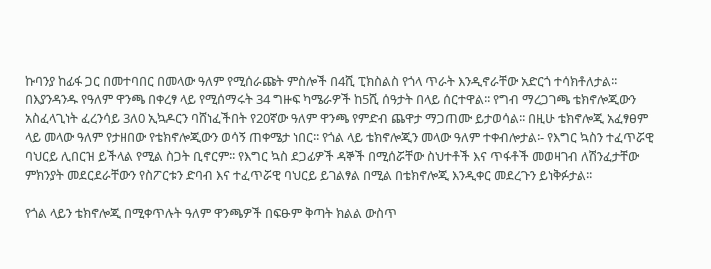ኩባንያ ከፊፋ ጋር በመተባበር በመላው ዓለም የሚሰራጩት ምስሎች በ4ሺ ፒክስልስ የጎላ ጥራት እንዲኖራቸው አድርጎ ተሳክቶለታል፡፡ በእያንዳንዱ የዓለም ዋንጫ በቀረፃ ላይ የሚሰማሩት 34 ግዙፍ ካሜራዎች ከ5ሺ ሰዓታት በላይ ሰርተዋል፡፡ የግብ ማረጋገጫ ቴክኖሎጂውን አስፈላጊነት ፈረንሳይ 3ለ0 ኢኳዶርን ባሸነፈችበት የ20ኛው ዓለም ዋንጫ የምድብ ጨዋታ ማጋጠሙ ይታወሳል፡፡ በዚሁ ቴክኖሎጂ አፈፃፀም ላይ መላው ዓለም የታዘበው የቴክኖሎጂውን ወሳኝ ጠቀሜታ ነበር፡፡ የጎል ላይ ቴክኖሎጂን መላው ዓለም ተቀብሎታል፡- የእግር ኳስን ተፈጥሯዊ ባህርይ ሊበርዝ ይችላል የሚል ስጋት ቢኖርም፡፡ የእግር ኳስ ደጋፊዎች ዳኞች በሚሰሯቸው ስህተቶች እና ጥፋቶች መወዛገብ ለሽንፈታቸው ምክንያት መደርደራቸውን የስፖርቱን ድባብ እና ተፈጥሯዊ ባህርይ ይገልፃል በሚል በቴክኖሎጂ እንዲቀር መደረጉን ይነቅፉታል፡፡

የጎል ላይን ቴክኖሎጂ በሚቀጥሉት ዓለም ዋንጫዎች በፍፁም ቅጣት ክልል ውስጥ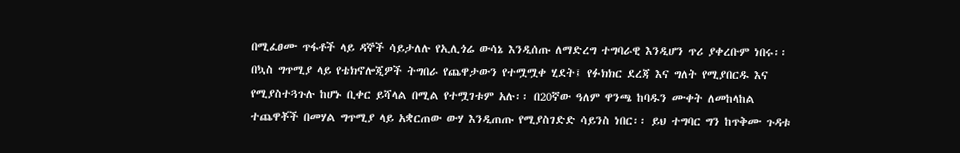በሚፈፀሙ ጥፋቶች ላይ ዳኞች ሳይታለሉ የኢሊጎሬ ውሳኔ እንዲሰጡ ለማድረግ ተግባራዊ እንዲሆን ጥሪ ያቀረቡም ነበሩ፡፡ በኳስ ግጥሚያ ላይ የቴክኖሎጂዎች ትግበራ የጨዋታውን የተሟሟቀ ሂደት፤ የፉክክር ደረጃ እና ግለት የሚያበርዱ እና የሚያስተጓጉሉ ከሆኑ ቢቀር ይሻላል በሚል የተሟገቱም አሉ፡፡ በ20ኛው ዓለም ዋንጫ ከባዱን ሙቀት ለመከላከል ተጨዋቾች በመሃል ግጥሚያ ላይ አቋርጠው ውሃ እንዲጠጡ የሚያስገድድ ሳይንስ ነበር፡፡ ይህ ተግባር ግን ከጥቅሙ ጉዳቱ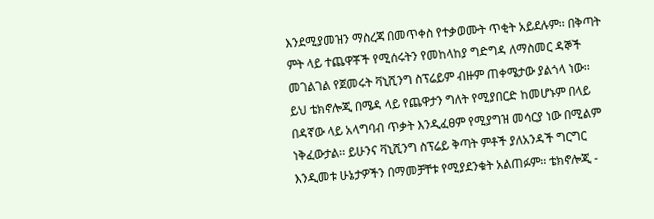እንደሚያመዝን ማስረጃ በመጥቀስ የተቃወሙት ጥቂት አይደሉም፡፡ በቅጣት ምት ላይ ተጨዋቾች የሚሰሩትን የመከላከያ ግድግዳ ለማስመር ዳኞች መገልገል የጀመሩት ቫኒሺንግ ስፕሬይም ብዙም ጠቀሜታው ያልጎላ ነው፡፡ ይህ ቴክኖሎጂ በሜዳ ላይ የጨዋታን ግለት የሚያበርድ ከመሆኑም በላይ በዳኛው ላይ አላግባብ ጥቃት እንዲፈፀም የሚያግዝ መሳርያ ነው በሚልም ነቅፈውታል፡፡ ይሁንና ቫኒሺንግ ስፕሬይ ቅጣት ምቶች ያለአንዳች ግርግር እንዲመቱ ሁኔታዎችን በማመቻቸቱ የሚያደንቁት አልጠፉም፡፡ ቴክኖሎጂ -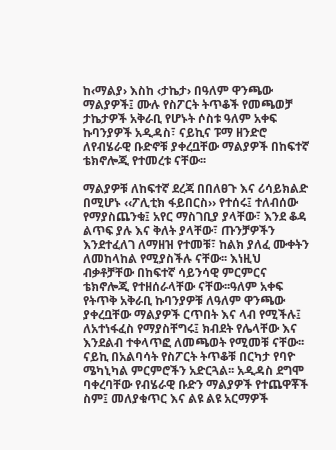ከ‹ማልያ› እስከ ‹ታኬታ› በዓለም ዋንጫው ማልያዎች፤ ሙሉ የስፖርት ትጥቆች የመጫወቻ ታኬታዎች አቅራቢ የሆኑት ሶስቱ ዓለም አቀፍ ኩባንያዎች አዲዳስ፣ ናይኪና ፑማ ዘንድሮ ለየብሄራዊ ቡድኖቹ ያቀረቧቸው ማልያዎች በከፍተኛ ቴክኖሎጂ የተመረቱ ናቸው፡፡

ማልያዎቹ ለከፍተኛ ደረጃ በበለፀጉ እና ሪሳይክልድ በሚሆኑ ‹‹ፖሊቲክ ፋይበርስ›› የተሰሩ፤ ተለብሰው የማያስጨንቁ፤ አየር ማስገቢያ ያላቸው፣ እንደ ቆዳ ልጥፍ ያሉ እና ቅለት ያላቸው፣ ጡንቻዎችን እንደተፈለገ ለማዘዝ የተመቹ፣ ከልክ ያለፈ ሙቀትን ለመከላከል የሚያስችሉ ናቸው፡፡ እነዚህ ብቃቶቻቸው በከፍተኛ ሳይንሳዊ ምርምርና ቴክኖሎጂ የተዘሰራላቸው ናቸው፡፡ዓለም አቀፍ የትጥቅ አቅራቢ ኩባንያዎቹ ለዓለም ዋንጫው ያቀረቧቸው ማልያዎች ርጥበት እና ላብ የሚችሉ፤ ለአተነፋፈስ የማያስቸግሩ፤ ክብደት የሌላቸው እና እንደልብ ተቀላጥፎ ለመጫወት የሚመቹ ናቸው፡፡ ናይኪ በአልባሳት የስፖርት ትጥቆቹ በርካታ የባዮ ሜካኒካል ምርምሮችን አድርጓል፡፡ አዲዳስ ደግሞ ባቀረባቸው የብሄራዊ ቡድን ማልያዎች የተጨዋቾች ስም፤ መለያቁጥር እና ልዩ ልዩ አርማዎች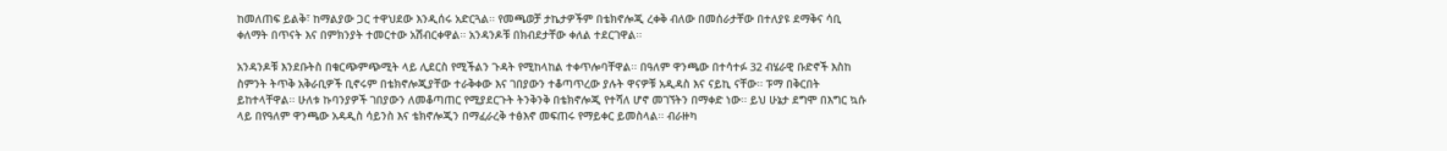ከመለጠፍ ይልቅ፣ ከማልያው ጋር ተዋህደው እንዲሰሩ አድርጓል፡፡ የመጫወቻ ታኬታዎችም በቴክኖሎጂ ረቀቅ ብለው በመሰራታቸው በተለያዩ ደማቅና ሳቢ ቀለማት በጥናት እና በምክንያት ተመርተው አሽብርቀዋል፡፡ አንዳንዶቹ በክብደታቸው ቀለል ተደርገዋል፡፡

አንዳንዶቹ እንደቡትስ በቁርጭምጭሚት ላይ ሊደርስ የሚችልን ጉዳት የሚከላከል ተቀጥሎባቸዋል፡፡ በዓለም ዋንጫው በተሳተፉ 32 ብሄራዊ ቡድኖች እስከ ስምንት ትጥቅ አቅራቢዎች ቢኖሩም በቴክኖሎጂያቸው ተራቅቀው እና ገበያውን ተቆጣጥረው ያሉት ዋናዎቹ አዲዳስ እና ናይኪ ናቸው፡፡ ፑማ በቅርበት ይከተላቸዋል፡፡ ሁለቱ ኩባንያዎች ገበያውን ለመቆጣጠር የሚያደርጉት ትንቅንቅ በቴክኖሎጂ የተሻለ ሆኖ መገኘትን በማቀድ ነው፡፡ ይህ ሁኔታ ደግሞ በእግር ኳሱ ላይ በየዓለም ዋንጫው አዳዲስ ሳይንስ እና ቴክኖሎጂን በማፈራረቅ ተፅእኖ መፍጠሩ የማይቀር ይመስላል፡፡ ብራዙካ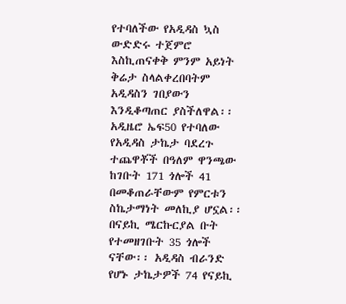የተባለችው የአዲዳስ ኳስ ውድድሩ ተጀምሮ እስኪጠናቀቅ ምንም አይነት ቅሬታ ስላልቀረበባትም አዲዳስን ገበያውን እንዲቆጣጠር ያስችለዋል፡፡ አዲዜሮ ኤፍ50 የተባለው የአዲዳስ ታኬታ ባደረጉ ተጨዋቾች በዓለም ዋንጫው ከገቡት 171 ጎሎች 41 በመቆጠራቸውም የምርቱን ስኬታማነት መለኪያ ሆኗል፡፡ በናይኪ ሜርኩርያል ቡት የተመዘገቡት 35 ጎሎች ናቸው፡፡ አዲዳስ ብራንድ የሆኑ ታኬታዎች 74 የናይኪ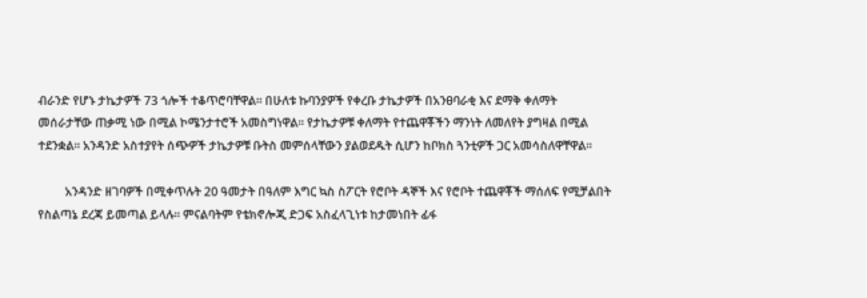ብራንድ የሆኑ ታኬታዎች 73 ጎሎች ተቆጥሮባቸዋል፡፡ በሁለቱ ኩባንያዎች የቀረቡ ታኬታዎች በአንፀባራቂ እና ደማቅ ቀለማት መሰራታቸው ጠቃሚ ነው በሚል ኮሜንታተሮች አመስግነዋል፡፡ የታኬታዎቹ ቀለማት የተጨዋቾችን ማንነት ለመለየት ያግዛል በሚል ተደንቋል፡፡ አንዳንድ አስተያየት ሰጭዎች ታኬታዎቹ ቡትስ መምሰላቸውን ያልወደዱት ሲሆን ከቦክስ ጓንቲዎች ጋር አመሳስለዋቸዋል፡፡

         አንዳንድ ዘገባዎች በሚቀጥሉት 20 ዓመታት በዓለም እግር ኳስ ስፖርት የሮቦት ዳኞች እና የሮቦት ተጨዋቾች ማሰለፍ የሚቻልበት የስልጣኔ ደረጃ ይመጣል ይላሉ፡፡ ምናልባትም የቴክኖሎጂ ድጋፍ አስፈላጊነቱ ከታመነበት ፊፋ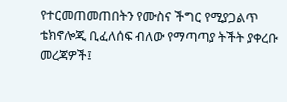የተርመጠመጠበትን የሙስና ችግር የሚያጋልጥ ቴክኖሎጂ ቢፈለሰፍ ብለው የማጣጣያ ትችት ያቀረቡ መረጃዎች፤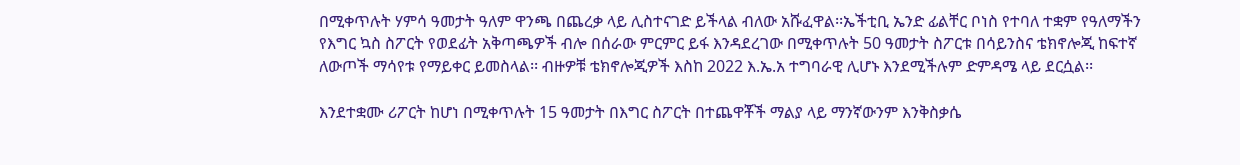በሚቀጥሉት ሃምሳ ዓመታት ዓለም ዋንጫ በጨረቃ ላይ ሊስተናገድ ይችላል ብለው አሹፈዋል፡፡ኤችቲቢ ኤንድ ፊልቸር ቦነስ የተባለ ተቋም የዓለማችን የእግር ኳስ ስፖርት የወደፊት አቅጣጫዎች ብሎ በሰራው ምርምር ይፋ እንዳደረገው በሚቀጥሉት 50 ዓመታት ስፖርቱ በሳይንስና ቴክኖሎጂ ከፍተኛ ለውጦች ማሳየቱ የማይቀር ይመስላል፡፡ ብዙዎቹ ቴክኖሎጂዎች እስከ 2022 እ.ኤ.አ ተግባራዊ ሊሆኑ እንደሚችሉም ድምዳሜ ላይ ደርሷል፡፡

እንደተቋሙ ሪፖርት ከሆነ በሚቀጥሉት 15 ዓመታት በእግር ስፖርት በተጨዋቾች ማልያ ላይ ማንኛውንም እንቅስቃሴ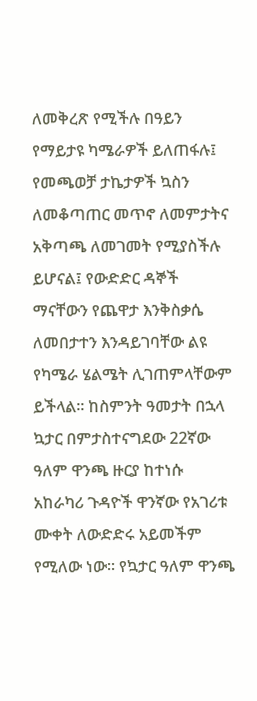ለመቅረጽ የሚችሉ በዓይን የማይታዩ ካሜራዎች ይለጠፋሉ፤ የመጫወቻ ታኬታዎች ኳስን ለመቆጣጠር መጥኖ ለመምታትና አቅጣጫ ለመገመት የሚያስችሉ ይሆናል፤ የውድድር ዳኞች ማናቸውን የጨዋታ እንቅስቃሴ ለመበታተን እንዳይገባቸው ልዩ የካሜራ ሄልሜት ሊገጠምላቸውም ይችላል፡፡ ከስምንት ዓመታት በኋላ ኳታር በምታስተናግደው 22ኛው ዓለም ዋንጫ ዙርያ ከተነሱ አከራካሪ ጉዳዮች ዋንኛው የአገሪቱ ሙቀት ለውድድሩ አይመችም የሚለው ነው፡፡ የኳታር ዓለም ዋንጫ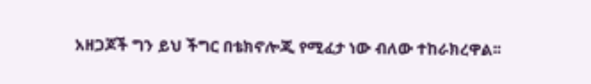አዘጋጆች ግን ይህ ችግር በቴክኖሎጂ የሚፈታ ነው ብለው ተከራክረዋል፡፡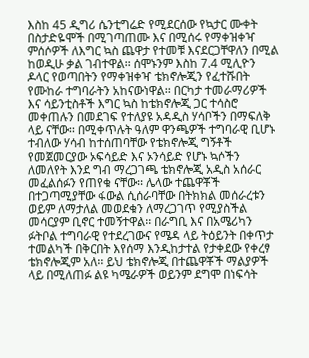እስከ 45 ዲግሪ ሴንቲግሬድ የሚደርሰው የኳታር ሙቀት በስታድዬሞች በሚገጣጠሙ እና በሚሰሩ የማቀዝቀዣ ምሰሶዎች ለእግር ኳስ ጨዋታ የተመቹ እናደርጋቸዋለን በሚል ከወዲሁ ቃል ገብተዋል፡፡ ሰሞኑንም እስከ 7.4 ሚሊዮን ዶላር የወጣበትን የማቀዝቀዣ ቴክኖሎጂን የፈተሹበት የሙከራ ተግባራትን አከናውነዋል፡፡ በርካታ ተመራማሪዎች እና ሳይንቲስቶች እግር ኳስ ከቴክኖሎጂ ጋር ተሳስሮ መቀጠሉን በመደገፍ የተለያዩ አዳዲስ ሃሳቦችን በማፍለቅ ላይ ናቸው፡፡ በሚቀጥሉት ዓለም ዋንጫዎች ተግባራዊ ቢሆኑ ተብለው ሃሳብ ከተሰጠባቸው የቴክኖሎጂ ግኝቶች የመጀመርያው ኦፍሳይድ እና ኦንሳይድ የሆኑ ኳሶችን ለመለየት እንደ ግብ ማረጋገጫ ቴክኖሎጂ አዲስ አሰራር መፈልሰፉን የጠየቁ ናቸው፡፡ ሌላው ተጨዋቾች በተጋጣሚያቸው ፋውል ሲሰራባቸው በትክክል መሰራረቱን ወይም ለማታለል መወደቁን ለማረጋገጥ የሚያስችል መሳርያም ቢኖር ተመኝተዋል፡፡ በራግቢ እና በአሜሪካን ፉትቦል ተግባራዊ የተደረገውና የሜዳ ላይ ትዕይንት በቀጥታ ተመልካች በቅርበት እየሰማ እንዲከታተል የታቀደው የቀረፃ ቴክኖሎጂም አለ፡፡ ይህ ቴክኖሎጂ በተጨዋቾች ማልያዎች ላይ በሚለጠፉ ልዩ ካሜራዎች ወይንም ደግሞ በነፍሳት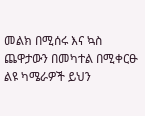መልክ በሚሰሩ እና ኳስ ጨዋታውን በመካተል በሚቀርፁ ልዩ ካሜራዎች ይህን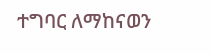ተግባር ለማከናወን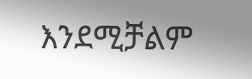እንደሚቻልም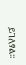ይገለፃል፡፡